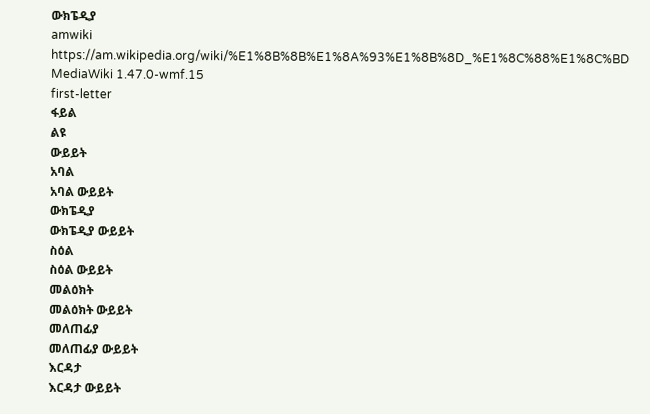ውክፔዲያ
amwiki
https://am.wikipedia.org/wiki/%E1%8B%8B%E1%8A%93%E1%8B%8D_%E1%8C%88%E1%8C%BD
MediaWiki 1.47.0-wmf.15
first-letter
ፋይል
ልዩ
ውይይት
አባል
አባል ውይይት
ውክፔዲያ
ውክፔዲያ ውይይት
ስዕል
ስዕል ውይይት
መልዕክት
መልዕክት ውይይት
መለጠፊያ
መለጠፊያ ውይይት
እርዳታ
እርዳታ ውይይት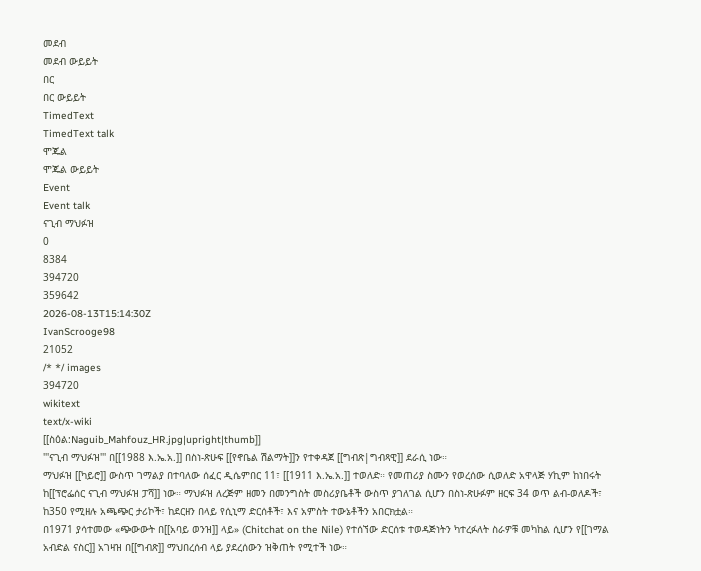መደብ
መደብ ውይይት
በር
በር ውይይት
TimedText
TimedText talk
ሞጁል
ሞጁል ውይይት
Event
Event talk
ናጊብ ማህፉዝ
0
8384
394720
359642
2026-08-13T15:14:30Z
IvanScrooge98
21052
/* */ images
394720
wikitext
text/x-wiki
[[ስዕል:Naguib_Mahfouz_HR.jpg|upright|thumb]]
'''ናጊብ ማህፉዝ''' በ[[1988 እ.ኤ.አ.]] በስነ-ጽሁፍ [[የኖቤል ሽልማት]]ን የተቀዳጀ [[ግብጽ|ግብጻዊ]] ደራሲ ነው።
ማህፉዝ [[ካይሮ]] ውስጥ ገማልያ በተባለው ሰፈር ዲሴምበር 11፣ [[1911 እ.ኤ.አ.]] ተወለድ። የመጠሪያ ስሙን የወረሰው ሲወለድ አዋላጅ ሃኪም ከነበሩት ከ[[ፕሮፌሰር ናጊብ ማህፉዝ ፓሻ]] ነው። ማህፉዝ ለረጅም ዘመን በመንግስት መስሪያቤቶች ውስጥ ያገለገል ሲሆን በስነ-ጽሁፉም ዘርፍ 34 ወጥ ልብ-ወለዶች፣ ከ350 የሚዘሉ አጫጭር ታሪኮች፣ ከደርዘን በላይ የሲኒማ ድርሰቶች፣ እና አምስት ተውኔቶችን አበርክቷል።
በ1971 ያሳተመው «ጭውውት በ[[አባይ ወንዝ]] ላይ» (Chitchat on the Nile) የተሰኘው ድርሰቱ ተወዳጅነትን ካተረፉለት ስራዎቹ መካከል ሲሆን የ[[ገማል አብድል ናስር]] አገዛዝ በ[[ግብጽ]] ማህበረሰብ ላይ ያደረሰውን ዝቅጠት የሚተች ነው።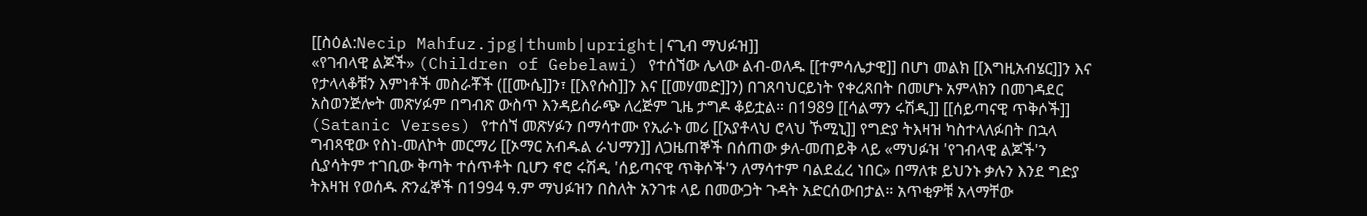[[ስዕል:Necip Mahfuz.jpg|thumb|upright|ናጊብ ማህፉዝ]]
«የገብላዊ ልጆች» (Children of Gebelawi) የተሰኘው ሌላው ልብ-ወለዱ [[ተምሳሌታዊ]] በሆነ መልክ [[እግዚአብሄር]]ን እና የታላላቆቹን እምነቶች መስራቾች ([[ሙሴ]]ን፣ [[እየሱስ]]ን እና [[መሃመድ]]ን) በገጸባህርይነት የቀረጸበት በመሆኑ አምላክን በመገዳደር አስወንጅሎት መጽሃፉም በግብጽ ውስጥ እንዳይሰራጭ ለረጅም ጊዜ ታግዶ ቆይቷል። በ1989 [[ሳልማን ሩሽዲ]] [[ሰይጣናዊ ጥቅሶች]] (Satanic Verses) የተሰኘ መጽሃፉን በማሳተሙ የኢራኑ መሪ [[አያቶላህ ሮላህ ኾሚኒ]] የግድያ ትእዛዝ ካስተላለፉበት በኋላ ግብጻዊው የስነ-መለኮት መርማሪ [[ኦማር አብዱል ራህማን]] ለጋዜጠኞች በሰጠው ቃለ-መጠይቅ ላይ «ማህፉዝ 'የገብላዊ ልጆች'ን ሲያሳትም ተገቢው ቅጣት ተሰጥቶት ቢሆን ኖሮ ሩሽዲ 'ሰይጣናዊ ጥቅሶች'ን ለማሳተም ባልደፈረ ነበር» በማለቱ ይህንኑ ቃሉን እንደ ግድያ ትእዛዝ የወሰዱ ጽንፈኞች በ1994 ዓ.ም ማህፉዝን በስለት አንገቱ ላይ በመውጋት ጉዳት አድርሰውበታል። አጥቂዎቹ አላማቸው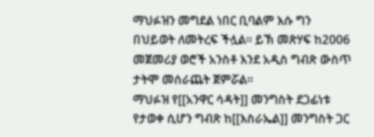ማህፉዝን መግደል ነበር ቢባልም እሱ ግን በህይወት ለመትረፍ ችሏል። ይኽ መጽሃፍ ከ2006 መጀመሪያ ወሮች አንስቶ እንደ አዲስ ግብጽ ውስጥ ታትሞ መሰራጨት ጀምሯል።
ማህፉዝ የ[[አንዋር ሳዳት]] መንግስት ደጋፊነቱ የታወቀ ሲሆን ግብጽ ከ[[እስራኤል]] መንግስት ጋር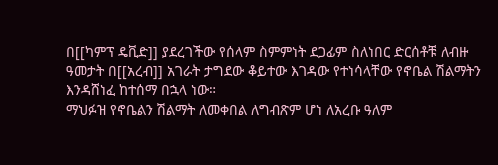በ[[ካምፕ ዴቪድ]] ያደረገችው የሰላም ስምምነት ደጋፊም ስለነበር ድርሰቶቹ ለብዙ ዓመታት በ[[አረብ]] አገራት ታግደው ቆይተው እገዳው የተነሳላቸው የኖቤል ሽልማትን እንዳሸነፈ ከተሰማ በኋላ ነው።
ማህፉዝ የኖቤልን ሽልማት ለመቀበል ለግብጽም ሆነ ለአረቡ ዓለም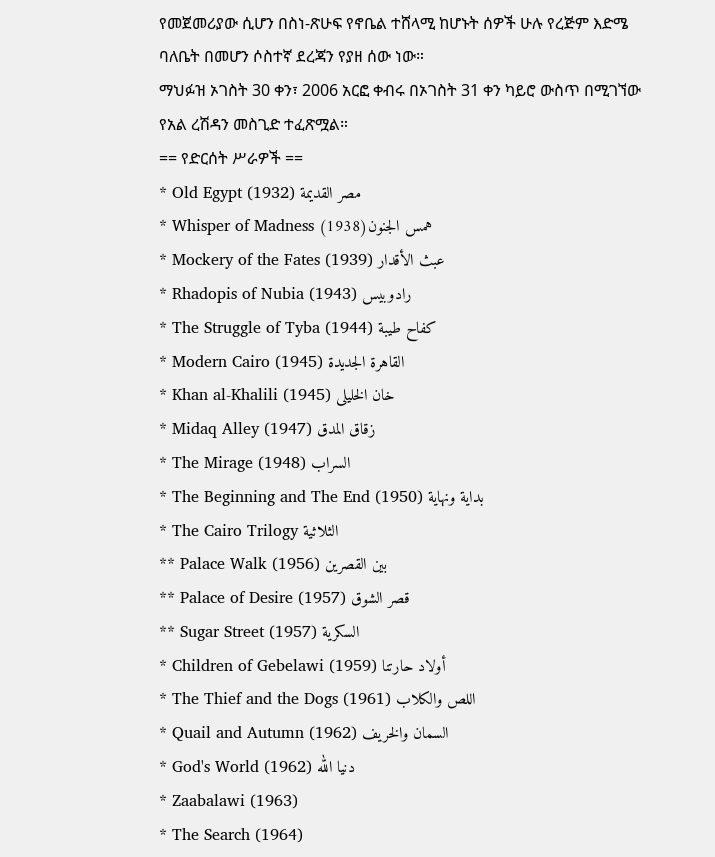የመጀመሪያው ሲሆን በስነ-ጽሁፍ የኖቤል ተሸላሚ ከሆኑት ሰዎች ሁሉ የረጅም እድሜ ባለቤት በመሆን ሶስተኛ ደረጃን የያዘ ሰው ነው።
ማህፉዝ ኦገስት 30 ቀን፣ 2006 አርፎ ቀብሩ በኦገስት 31 ቀን ካይሮ ውስጥ በሚገኘው የአል ረሽዳን መስጊድ ተፈጽሟል።
== የድርሰት ሥራዎች ==
* Old Egypt (1932) مصر القديمة
* Whisper of Madness (1938)همس الجنون
* Mockery of the Fates (1939) عبث الأقدار
* Rhadopis of Nubia (1943) رادوبيس
* The Struggle of Tyba (1944) كفاح طيبة
* Modern Cairo (1945) القاهرة الجديدة
* Khan al-Khalili (1945) خان الخليلى
* Midaq Alley (1947) زقاق المدق
* The Mirage (1948) السراب
* The Beginning and The End (1950) بداية ونهاية
* The Cairo Trilogy الثلاثية
** Palace Walk (1956) بين القصرين
** Palace of Desire (1957) قصر الشوق
** Sugar Street (1957) السكرية
* Children of Gebelawi (1959) أولاد حارتنا
* The Thief and the Dogs (1961) اللص والكلاب
* Quail and Autumn (1962) السمان والخريف
* God's World (1962) دنيا الله
* Zaabalawi (1963)
* The Search (1964)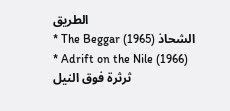الطريق
* The Beggar (1965) الشحاذ
* Adrift on the Nile (1966) ثرثرة فوق النيل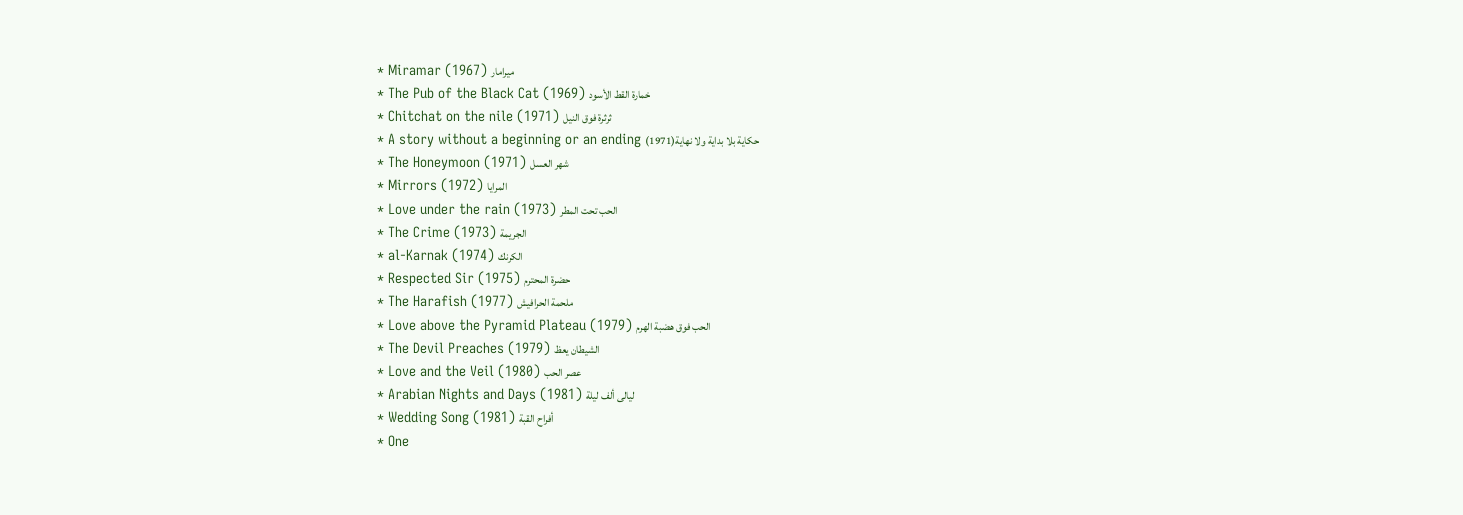* Miramar (1967) ميرامار
* The Pub of the Black Cat (1969) خمارة القط الأسود
* Chitchat on the nile (1971) ثرثرة فوق النيل
* A story without a beginning or an ending (1971)حكاية بلا بداية ولا نهاية
* The Honeymoon (1971) شهر العسل
* Mirrors (1972) المرايا
* Love under the rain (1973) الحب تحت المطر
* The Crime (1973) الجريمة
* al-Karnak (1974) الكرنك
* Respected Sir (1975) حضرة المحترم
* The Harafish (1977) ملحمة الحرافيش
* Love above the Pyramid Plateau (1979) الحب فوق هضبة الهرم
* The Devil Preaches (1979) الشيطان يعظ
* Love and the Veil (1980) عصر الحب
* Arabian Nights and Days (1981) ليالى ألف ليلة
* Wedding Song (1981) أفراح القبة
* One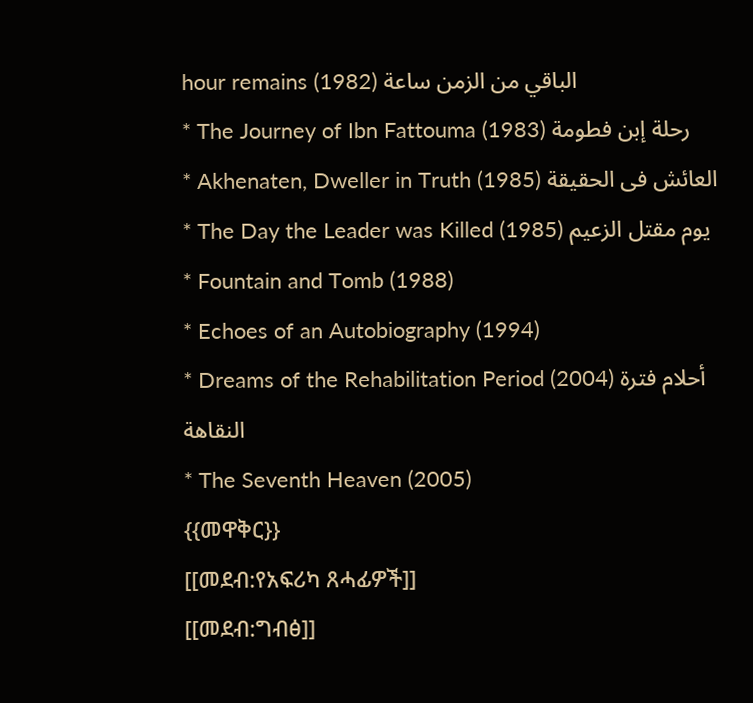hour remains (1982) الباقي من الزمن ساعة
* The Journey of Ibn Fattouma (1983) رحلة إبن فطومة
* Akhenaten, Dweller in Truth (1985) العائش فى الحقيقة
* The Day the Leader was Killed (1985) يوم مقتل الزعيم
* Fountain and Tomb (1988)
* Echoes of an Autobiography (1994)
* Dreams of the Rehabilitation Period (2004) أحلام فترة النقاهة
* The Seventh Heaven (2005)
{{መዋቅር}}
[[መደብ:የአፍሪካ ጸሓፊዎች]]
[[መደብ:ግብፅ]]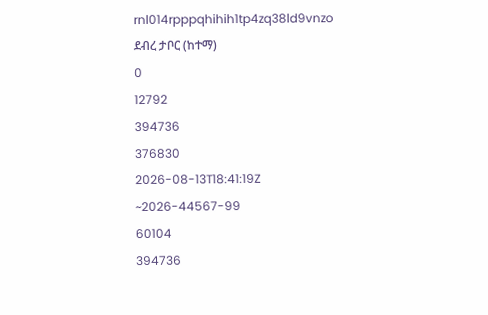rnl014rpppqhihih1tp4zq38ld9vnzo
ደብረ ታቦር (ከተማ)
0
12792
394736
376830
2026-08-13T18:41:19Z
~2026-44567-99
60104
394736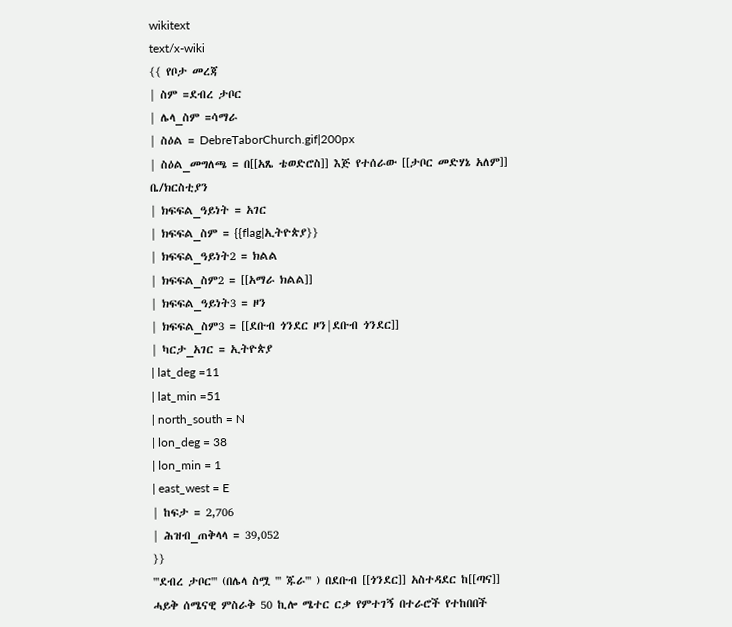wikitext
text/x-wiki
{{ የቦታ መረጃ
| ስም =ደብረ ታቦር
| ሌላ_ስም =ሳማራ
| ስዕል = DebreTaborChurch.gif|200px
| ስዕል_መግለጫ = በ[[አጼ ቴወድሮስ]] እጅ የተሰራው [[ታቦር መድሃኔ አለም]] ቤ/ክርስቲያን
| ክፍፍል_ዓይነት = አገር
| ክፍፍል_ስም = {{flag|ኢትዮጵያ}}
| ክፍፍል_ዓይነት2 = ክልል
| ክፍፍል_ስም2 = [[አማራ ክልል]]
| ክፍፍል_ዓይነት3 = ዞን
| ክፍፍል_ስም3 = [[ደቡብ ጎንደር ዞን|ደቡብ ጎንደር]]
| ካርታ_አገር = ኢትዮጵያ
| lat_deg =11
| lat_min =51
| north_south = N
| lon_deg = 38
| lon_min = 1
| east_west = E
| ከፍታ = 2,706
| ሕዝብ_ጠቅላላ = 39,052
}}
'''ደብረ ታቦር''' (በሌላ ስሟ ''' ጁራ''' ) በደቡብ [[ጎንደር]] አስተዳደር ከ[[ጣና]] ሓይቅ ሰሜናዊ ምስራቅ 50 ኪሎ ሜተር ርቃ የምተገኝ በተራሮች የተከበበች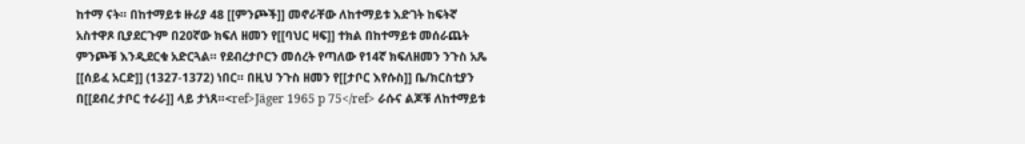ከተማ ናት። በከተማይቱ ዙሪያ 48 [[ምንጮች]] መኖራቸው ለከተማይቱ እድገት ከፍትኛ አስተዋጾ ቢያደርጉም በ20ኛው ክፍለ ዘመን የ[[ባህር ዛፍ]] ተክል በከተማይቱ መሰራጨት ምንጮቹ እንዲደርቁ አድርጓል። የደብረታቦርን መሰረት የጣለው የ14ኛ ክፍለዘመን ንጉስ አጼ [[ሰይፈ አርድ]] (1327-1372) ነበር። በዚህ ንጉስ ዘመን የ[[ታቦር እየሱስ]] ቤ/ክርስቲያን በ[[ደብረ ታቦር ተራራ]] ላይ ታነጸ።<ref>Jäger 1965 p 75</ref> ራሱና ልጆቹ ለከተማይቱ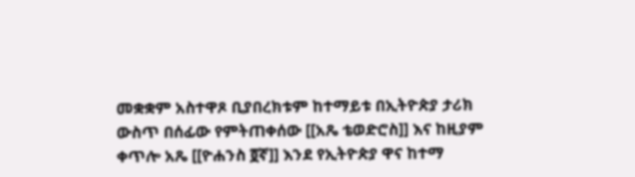መቋቋም አስተዋጾ ቢያበረክቱም ከተማይቱ በኢትዮጵያ ታሪክ ውስጥ በሰፊው የምትጠቀሰው [[አጼ ቴወድሮስ]] እና ከዚያም ቀጥሎ አጼ [[ዮሐንስ ፬ኛ]] እንደ የኢትዮጵያ ዋና ከተማ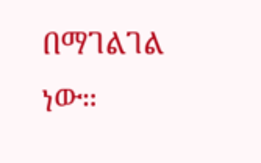በማገልገል ነው።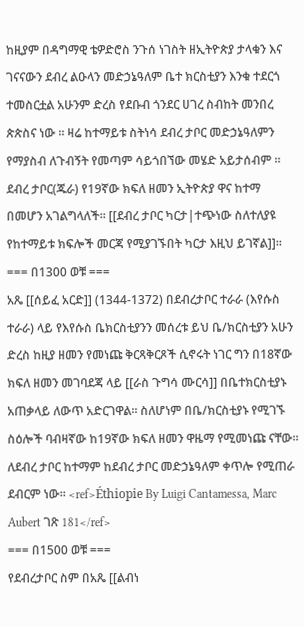ከዚያም በዳግማዊ ቴዎድሮስ ንጉሰ ነገስት ዘኢትዮጵያ ታላቁን እና ገናናውን ደብረ ልዑላን መድኃኔዓለም ቤተ ክርስቲያን እንቁ ተደርጎ ተመስርቷል አሁንም ድረስ የደቡብ ጎንደር ሀገረ ስብከት መንበረ ጵጵስና ነው ። ዛሬ ከተማይቱ ስትነሳ ደብረ ታቦር መድኃኔዓለምን የማያስብ ለጉብኝት የመጣም ሳይጎበኘው መሄድ አይታሰብም ። ደብረ ታቦር(ጁራ) የ19ኛው ክፍለ ዘመን ኢትዮጵያ ዋና ከተማ በመሆን አገልግላለች። [[ደብረ ታቦር ካርታ|ተጭነው ስለተለያዩ የከተማይቱ ክፍሎች መርጃ የሚያገኙበት ካርታ እዚህ ይገኛል]]።
=== በ1300 ወቹ ===
አጼ [[ሰይፈ አርድ]] (1344-1372) በደብረታቦር ተራራ (እየሱስ ተራራ) ላይ የእየሱስ ቤክርስቲያንን መሰረቱ ይህ ቤ/ክርስቲያን አሁን ድረስ ከዚያ ዘመን የመነጩ ቅርጻቅርጾች ሲኖሩት ነገር ግን በ18ኛው ክፍለ ዘመን መገባደጃ ላይ [[ራስ ጉግሳ ሙርሳ]] በቤተክርስቲያኑ አጠቃላይ ለውጥ አድርገዋል። ስለሆነም በቤ/ክርስቲያኑ የሚገኙ ስዕሎች ባብዛኛው ከ19ኛው ክፍለ ዘመን ዋዜማ የሚመነጩ ናቸው። ለደብረ ታቦር ከተማም ከደብረ ታቦር መድኃኔዓለም ቀጥሎ የሚጠራ ደብርም ነው። <ref>Éthiopie By Luigi Cantamessa, Marc Aubert ገጽ 181</ref>
=== በ1500 ወቹ ===
የደብረታቦር ስም በአጼ [[ልብነ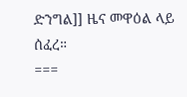ድንግል]] ዜና መዋዕል ላይ ሰፈረ።
===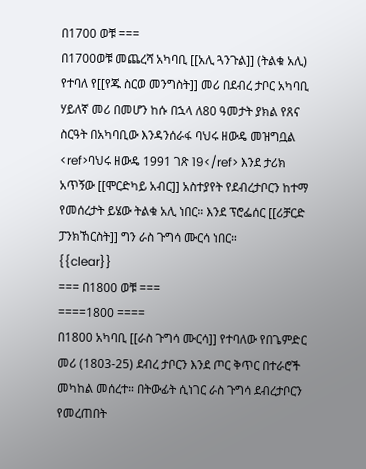በ1700 ወቹ ===
በ1700ወቹ መጨረሻ አካባቢ [[አሊ ጓንጉል]] (ትልቁ አሊ) የተባለ የ[[የጁ ስርወ መንግስት]] መሪ በደብረ ታቦር አካባቢ ሃይለኛ መሪ በመሆን ከሱ በኋላ ለ80 ዓመታት ያክል የጸና ስርዓት በአካባቢው እንዳንሰራፋ ባህሩ ዘውዴ መዝግቧል <ref>ባህሩ ዘውዴ 1991 ገጽ 19</ref> እንደ ታሪክ አጥኝው [[ሞርድካይ አብር]] አስተያየት የደብረታቦርን ከተማ የመሰረታት ይሄው ትልቁ አሊ ነበር። እንደ ፕሮፌሰር [[ሪቻርድ ፓንክኸርስት]] ግን ራስ ጉግሳ ሙርሳ ነበር።
{{clear}}
=== በ1800 ወቹ ===
====1800 ====
በ1800 አካባቢ [[ራስ ጉግሳ ሙርሳ]] የተባለው የበጌምድር መሪ (1803-25) ደብረ ታቦርን እንደ ጦር ቅጥር በተራሮች መካከል መሰረተ። በትውፊት ሲነገር ራስ ጉግሳ ደብረታቦርን የመረጠበት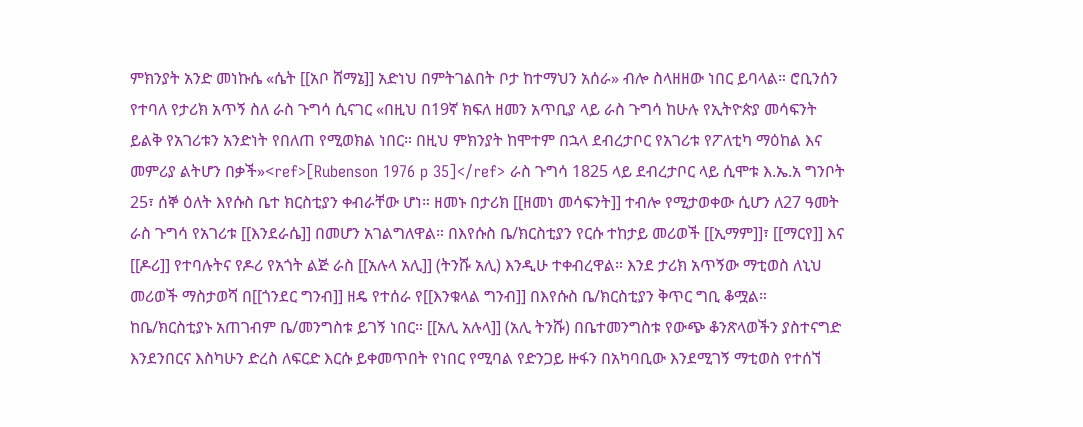ምክንያት አንድ መነኩሴ «ሴት [[አቦ ሸማኔ]] አድነህ በምትገልበት ቦታ ከተማህን አሰራ» ብሎ ስላዘዘው ነበር ይባላል። ሮቢንሰን የተባለ የታሪክ አጥኝ ስለ ራስ ጉግሳ ሲናገር «በዚህ በ19ኛ ክፍለ ዘመን አጥቢያ ላይ ራስ ጉግሳ ከሁሉ የኢትዮጵያ መሳፍንት ይልቅ የአገሪቱን አንድነት የበለጠ የሚወክል ነበር። በዚህ ምክንያት ከሞተም በኋላ ደብረታቦር የአገሪቱ የፖለቲካ ማዕከል እና መምሪያ ልትሆን በቃች»<ref>[Rubenson 1976 p 35]</ref> ራስ ጉግሳ 1825 ላይ ደብረታቦር ላይ ሲሞቱ እ.ኤ.አ ግንቦት 25፣ ሰኞ ዕለት እየሱስ ቤተ ክርስቲያን ቀብራቸው ሆነ። ዘመኑ በታሪክ [[ዘመነ መሳፍንት]] ተብሎ የሚታወቀው ሲሆን ለ27 ዓመት ራስ ጉግሳ የአገሪቱ [[እንደራሴ]] በመሆን አገልግለዋል። በእየሱስ ቤ/ክርስቲያን የርሱ ተከታይ መሪወች [[ኢማም]]፣ [[ማርየ]] እና [[ዶሪ]] የተባሉትና የዶሪ የአጎት ልጅ ራስ [[አሉላ አሊ]] (ትንሹ አሊ) እንዲሁ ተቀብረዋል። እንደ ታሪክ አጥኝው ማቲወስ ለኒህ መሪወች ማስታወሻ በ[[ጎንደር ግንብ]] ዘዴ የተሰራ የ[[እንቁላል ግንብ]] በእየሱስ ቤ/ክርስቲያን ቅጥር ግቢ ቆሟል። ከቤ/ክርስቲያኑ አጠገብም ቤ/መንግስቱ ይገኝ ነበር። [[አሊ አሉላ]] (አሊ ትንሹ) በቤተመንግስቱ የውጭ ቆንጽላወችን ያስተናግድ እንደንበርና እስካሁን ድረስ ለፍርድ እርሱ ይቀመጥበት የነበር የሚባል የድንጋይ ዙፋን በአካባቢው እንደሚገኝ ማቲወስ የተሰኘ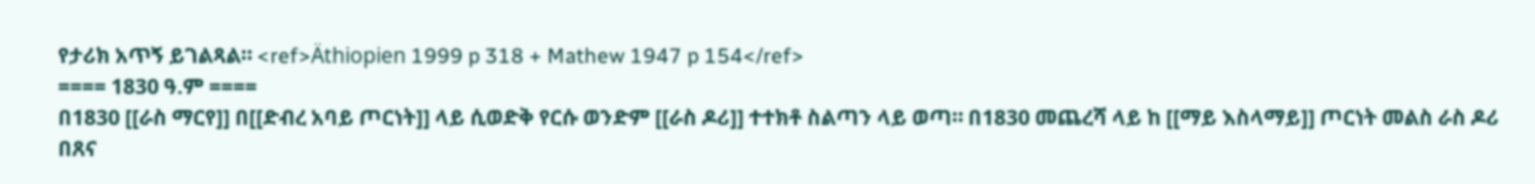የታሪክ አጥኝ ይገልጻል። <ref>Äthiopien 1999 p 318 + Mathew 1947 p 154</ref>
==== 1830 ዓ.ም ====
በ1830 [[ራስ ማርየ]] በ[[ድብረ አባይ ጦርነት]] ላይ ሲወድቅ የርሱ ወንድም [[ራስ ዶሪ]] ተተክቶ ስልጣን ላይ ወጣ። በ1830 መጨረሻ ላይ ከ [[ማይ እስላማይ]] ጦርነት መልስ ራስ ዶሪ በጸና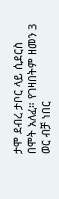ታሞ ደብረ ታቦር ላይ ሲደርስ በሞት አለፈ። የገዛበትም ዘመን 3 ወር ብቻ ነበር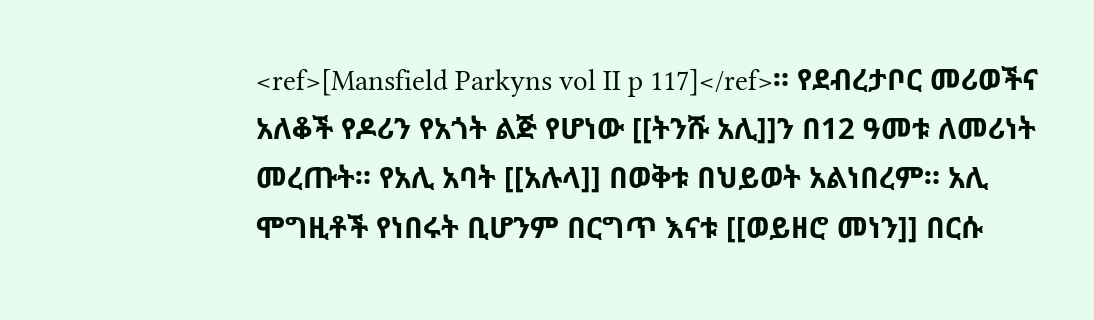<ref>[Mansfield Parkyns vol II p 117]</ref>። የደብረታቦር መሪወችና አለቆች የዶሪን የአጎት ልጅ የሆነው [[ትንሹ አሊ]]ን በ12 ዓመቱ ለመሪነት መረጡት። የአሊ አባት [[አሉላ]] በወቅቱ በህይወት አልነበረም። አሊ ሞግዚቶች የነበሩት ቢሆንም በርግጥ እናቱ [[ወይዘሮ መነን]] በርሱ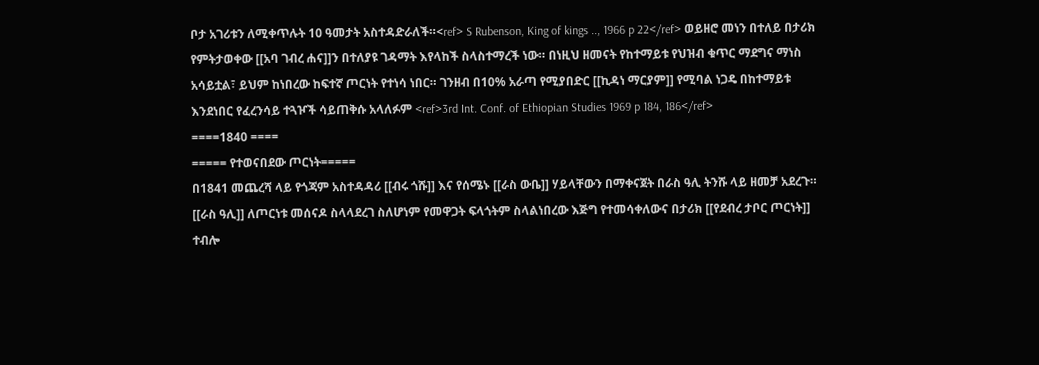ቦታ አገሪቱን ለሚቀጥሉት 10 ዓመታት አስተዳድራለች።<ref> S Rubenson, King of kings .., 1966 p 22</ref> ወይዘሮ መነን በተለይ በታሪክ የምትታወቀው [[አባ ገብረ ሐና]]ን በተለያዩ ገዳማት እየላከች ስላስተማረች ነው። በነዚህ ዘመናት የከተማይቱ የህዝብ ቁጥር ማደግና ማነስ አሳይቷል፣ ይህም ከነበረው ከፍተኛ ጦርነት የተነሳ ነበር። ገንዘብ በ10% አራጣ የሚያበድር [[ኪዳነ ማርያም]] የሚባል ነጋዴ በከተማይቱ እንደነበር የፈረንሳይ ተጓዦች ሳይጠቅሱ አላለፉም <ref>3rd Int. Conf. of Ethiopian Studies 1969 p 184, 186</ref>
====1840 ====
===== የተወናበደው ጦርነት=====
በ1841 መጨረሻ ላይ የጎጃም አስተዳዳሪ [[ብሩ ጎሹ]] እና የሰሜኑ [[ራስ ውቤ]] ሃይላቸውን በማቀናጀት በራስ ዓሊ ትንሹ ላይ ዘመቻ አደረጉ። [[ራስ ዓሊ]] ለጦርነቱ መሰናዶ ስላላደረገ ስለሆነም የመዋጋት ፍላጎትም ስላልነበረው እጅግ የተመሳቀለውና በታሪክ [[የደብረ ታቦር ጦርነት]] ተብሎ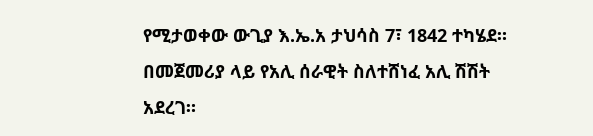የሚታወቀው ውጊያ እ.ኤ.አ ታህሳስ 7፣ 1842 ተካሄደ። በመጀመሪያ ላይ የአሊ ሰራዊት ስለተሸነፈ አሊ ሽሽት አደረገ።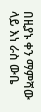በዚያኑ ቀን ማምሻው ላይ እነ ራስ ውቤ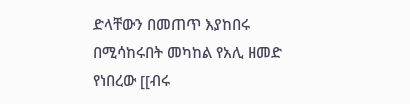ድላቸውን በመጠጥ እያከበሩ በሚሳከሩበት መካከል የአሊ ዘመድ የነበረው [[ብሩ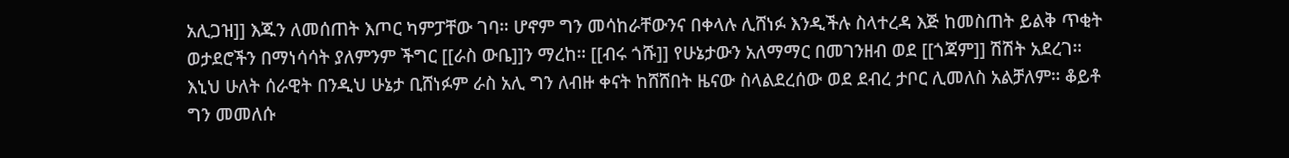አሊጋዝ]] እጁን ለመሰጠት እጦር ካምፓቸው ገባ። ሆኖም ግን መሳከራቸውንና በቀላሉ ሊሸነፉ እንዲችሉ ስላተረዳ እጅ ከመስጠት ይልቅ ጥቂት ወታደሮችን በማነሳሳት ያለምንም ችግር [[ራስ ውቤ]]ን ማረከ። [[ብሩ ጎሹ]] የሁኔታውን አለማማር በመገንዘብ ወደ [[ጎጃም]] ሽሽት አደረገ። እኒህ ሁለት ሰራዊት በንዲህ ሁኔታ ቢሸነፉም ራስ አሊ ግን ለብዙ ቀናት ከሸሸበት ዜናው ስላልደረሰው ወደ ደብረ ታቦር ሊመለስ አልቻለም። ቆይቶ ግን መመለሱ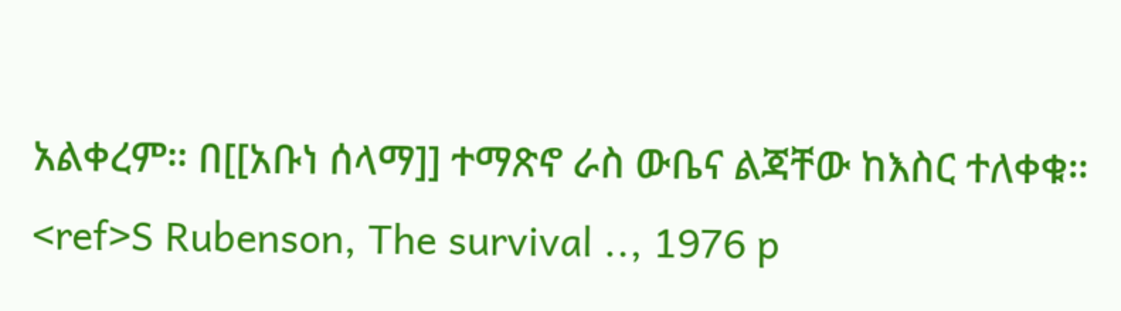አልቀረም። በ[[አቡነ ሰላማ]] ተማጽኖ ራስ ውቤና ልጃቸው ከእስር ተለቀቁ። <ref>S Rubenson, The survival .., 1976 p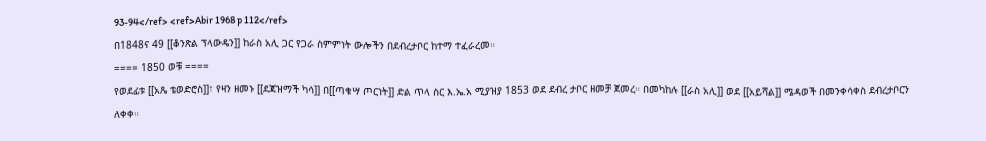93-94</ref> <ref>Abir 1968 p 112</ref>
በ1848ና 49 [[ቆንጽል ፕላውዴን]] ከራስ አሊ ጋር የጋራ ስምምነት ውሎችን በደብረታቦር ከተማ ተፈራረመ።
==== 1850 ወቹ ====
የወደፊቱ [[አጼ ቴወድሮስ]]፣ የዛን ዘመኑ [[ደጃዝማች ካሳ]] በ[[ጣቁሣ ጦርነት]] ድል ጥላ ስር እ.ኤ.አ ሚያዝያ 1853 ወደ ደብረ ታቦር ዘመቻ ጀመረ። በመካከሉ [[ራስ አሊ]] ወደ [[አይሻል]] ሜዳወች በመንቀሳቀስ ደብረታቦርን ለቀቀ።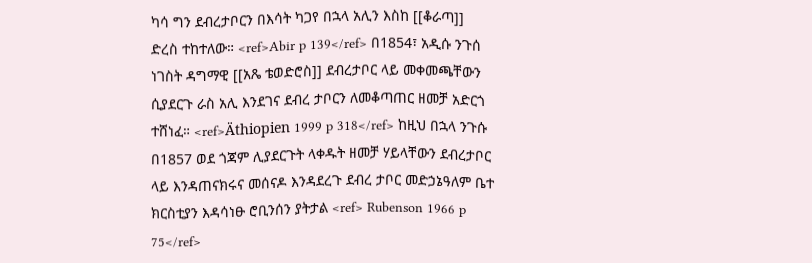ካሳ ግን ደብረታቦርን በእሳት ካጋየ በኋላ አሊን እስከ [[ቆራጣ]] ድረስ ተከተለው። <ref>Abir p 139</ref> በ1854፣ አዲሱ ንጉሰ ነገስት ዳግማዊ [[አጼ ቴወድሮስ]] ደብረታቦር ላይ መቀመጫቸውን ሲያደርጉ ራስ አሊ እንደገና ደብረ ታቦርን ለመቆጣጠር ዘመቻ አድርጎ ተሸነፈ። <ref>Äthiopien 1999 p 318</ref> ከዚህ በኋላ ንጉሱ በ1857 ወደ ጎጃም ሊያደርጉት ላቀዱት ዘመቻ ሃይላቸውን ደብረታቦር ላይ እንዳጠናክሩና መሰናዶ እንዳደረጉ ደብረ ታቦር መድኃኔዓለም ቤተ ክርስቲያን እዳሳነፁ ሮቢንሰን ያትታል <ref> Rubenson 1966 p 75</ref>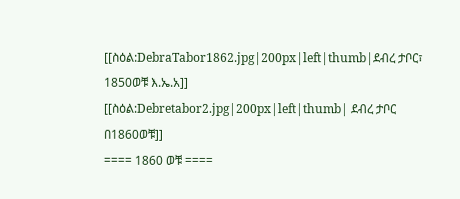[[ስዕል:DebraTabor1862.jpg|200px|left|thumb|ደብረ ታቦር፣ 1850ወቹ እ.ኤ.አ]]
[[ስዕል:Debretabor2.jpg|200px|left|thumb| ደብረ ታቦር በ1860ወቹ]]
==== 1860 ወቹ ====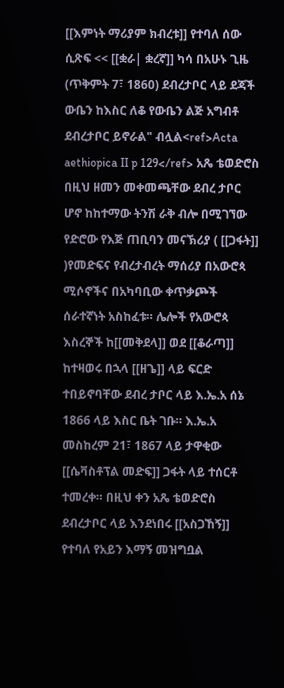[[እምነት ማሪያም ክብረቱ]] የተባለ ሰው ሲጽፍ << [[ቋራ| ቋረኛ]] ካሳ በአሁኑ ጊዜ (ጥቅምት 7፣ 1860) ደብረታቦር ላይ ደጃች ውቤን ከእስር ለቆ የውቤን ልጅ አግብቶ ደብረታቦር ይኖራል" ብሏል<ref>Acta aethiopica II p 129</ref> አጼ ቴወድሮስ በዚህ ዘመን መቀመጫቸው ደብረ ታቦር ሆኖ ከከተማው ትንሽ ራቅ ብሎ በሚገኘው የድሮው የእጅ ጠቢባን መናኽሪያ ( [[ጋፋት]] )የመድፍና የብረታብረት ማሰሪያ በአውሮጳ ሚሶኖችና በአካባቢው ቀጥቃጮች ሰራተኛነት አስከፈቱ። ሌሎች የአውሮጳ እስረኞች ከ[[መቅደላ]] ወደ [[ቆራጣ]] ከተዛወሩ በኋላ [[ዘጌ]] ላይ ፍርድ ተበይኖባቸው ደብረ ታቦር ላይ እ.ኤ.አ ሰኔ 1866 ላይ እስር ቤት ገቡ። እ.ኤ.አ መስከረም 21፣ 1867 ላይ ታዋቂው [[ሴቫስቶፕል መድፍ]] ጋፋት ላይ ተሰርቶ ተመረቀ። በዚህ ቀን አጼ ቴወድሮስ ደብረታቦር ላይ እንደነበሩ [[አስጋኸኝ]] የተባለ የአይን እማኝ መዝግቧል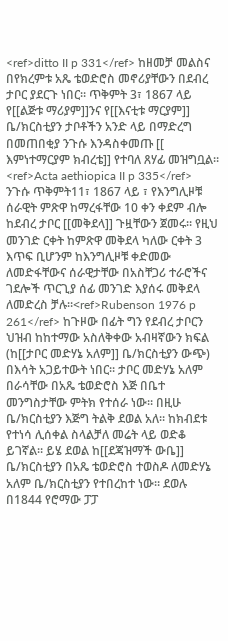<ref>ditto II p 331</ref> ከዘመቻ መልስና በየክረምቱ አጼ ቴወድሮስ መኖሪያቸውን በደብረ ታቦር ያደርጉ ነበር። ጥቅምት 3፣ 1867 ላይ የ[[ልጅቱ ማሪያም]]ንና የ[[እናቲቱ ማርያም]] ቤ/ክርስቲያን ታቦቶችን አንድ ላይ በማድረግ በመጠበቂያ ንጉሱ እንዳስቀመጡ [[ እምነተማርያም ክብረቴ]] የተባለ ጸሃፊ መዝግቧል። <ref>Acta aethiopica II p 335</ref>
ንጉሱ ጥቅምት11፣ 1867 ላይ ፣ የእንግሊዞቹ ሰራዊት ምጽዋ ከማረፋቸው 10 ቀን ቀደም ብሎ ከደብረ ታቦር [[መቅደላ]] ጉዟቸውን ጀመሩ። የዚህ መንገድ ርቀት ከምጽዋ መቅደላ ካለው ርቀት 3 እጥፍ ቢሆንም ከእንግሊዞቹ ቀድመው ለመድፋቸውና ሰራዊታቸው በአስቸጋሪ ተራሮችና ገደሎች ጥርጊያ ሰፊ መንገድ እያሰሩ መቅደላ ለመድረስ ቻሉ።<ref>Rubenson 1976 p 261</ref> ከጉዞው በፊት ግን የደብረ ታቦርን ህዝብ ከከተማው አስለቅቀው አብዛኛውን ክፍል (ከ[[ታቦር መድሃኔ አለም]] ቤ/ክርስቲያን ውጭ) በእሳት አጋይተውት ነበር። ታቦር መድሃኔ አለም በራሳቸው በአጼ ቴወድሮስ እጅ በቤተ መንግስታቸው ምትክ የተሰራ ነው። በዚሁ ቤ/ክርስቲያን እጅግ ትልቅ ደወል አለ። ከክብደቱ የተነሳ ሊሰቀል ስላልቻለ መሬት ላይ ወድቆ ይገኛል። ይሄ ደወል ከ[[ደጃዝማች ውቤ]] ቤ/ክርስቲያን በአጼ ቴወድሮስ ተወስዶ ለመድሃኔ አለም ቤ/ክርስቲያን የተበረከተ ነው። ደወሉ በ1844 የሮማው ፓፓ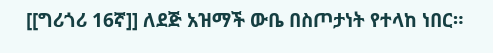[[ግሪጎሪ 16ኛ]] ለደጅ አዝማች ውቤ በስጦታነት የተላከ ነበር።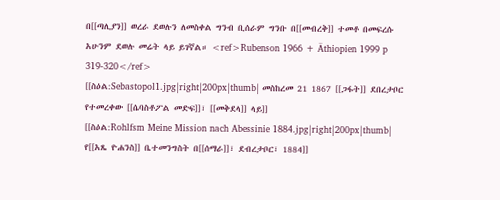በ[[ጣሊያን]] ወረራ ደወሉን ለመስቀል ግንብ ቢሰራም ግንቡ በ[[መብረቅ]] ተመቶ በመፍረሱ አሁንም ደወሉ መሬት ላይ ይገኛል። <ref>Rubenson 1966 + Äthiopien 1999 p 319-320</ref>
[[ስዕል:Sebastopol1.jpg|right|200px|thumb| መስከረመ 21 1867 [[ጋፋት]] ደበረታቦር የተመረቀው [[ሴባስቶፖል መድፍ]]፣ [[መቅደላ]] ላይ]]
[[ስዕል:Rohlfsm Meine Mission nach Abessinie 1884.jpg|right|200px|thumb| የ[[አጼ ዮሐንስ]] ቤተመንግስት በ[[ሰማራ]]፣ ደብረታቦር፣ 1884]]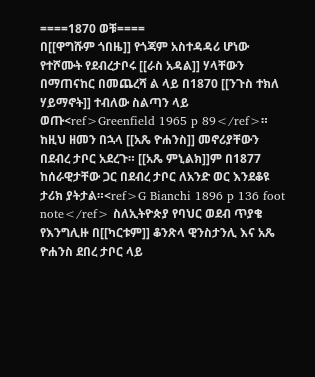====1870 ወቹ====
በ[[ዋግሹም ጎበዜ]] የጎጃም አስተዳዳሪ ሆነው የተሾሙት የደብረታቦሩ [[ራስ አዳል]] ሃላቸውን በማጠናከር በመጨረሻ ል ላይ በ1870 [[ንጉስ ተክለ ሃይማኖት]] ተብለው ስልጣን ላይ ወጡ<ref>Greenfield 1965 p 89</ref>። ከዚህ ዘመን በኋላ [[አጼ ዮሐንስ]] መኖሪያቸውን በደብረ ታቦር አደረጉ። [[አጼ ምኒልክ]]ም በ1877 ከሰራዊታቸው ጋር በደብረ ታቦር ለአንድ ወር እንደቆዩ ታሪክ ያትታል።<ref>G Bianchi 1896 p 136 foot note</ref> ስለኢትዮጵያ የባህር ወደብ ጥያቄ የእንግሊዙ በ[[ካርቱም]] ቆንጽላ ዊንስታንሊ እና አጼ ዮሐንስ ደበረ ታቦር ላይ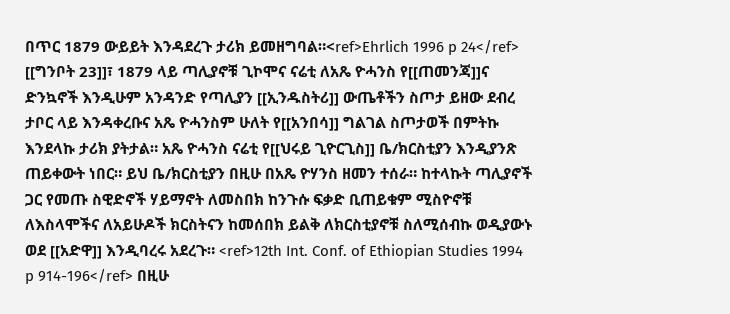በጥር 1879 ውይይት እንዳደረጉ ታሪክ ይመዘግባል።<ref>Ehrlich 1996 p 24</ref> [[ግንቦት 23]]፣ 1879 ላይ ጣሊያኖቹ ጊኮሞና ናሬቲ ለአጼ ዮሓንስ የ[[ጠመንጃ]]ና ድንኳኖች እንዲሁም አንዳንድ የጣሊያን [[ኢንዱስትሪ]] ውጤቶችን ስጦታ ይዘው ደብረ ታቦር ላይ እንዳቀረቡና አጼ ዮሓንስም ሁለት የ[[አንበሳ]] ግልገል ስጦታወች በምትኩ እንደላኩ ታሪክ ያትታል። አጼ ዮሓንስ ናሬቲ የ[[ህሩይ ጊዮርጊስ]] ቤ/ክርስቲያን እንዲያንጽ ጠይቀውት ነበር። ይህ ቤ/ክርስቲያን በዚሁ በአጼ ዮሃንስ ዘመን ተሰራ። ከተላኩት ጣሊያኖች ጋር የመጡ ስዊድኖች ሃይማኖት ለመስበክ ከንጉሱ ፍቃድ ቢጠይቁም ሚስዮኖቹ ለእስላሞችና ለአይሁዶች ክርስትናን ከመሰበክ ይልቅ ለክርስቲያኖቹ ስለሚሰብኩ ወዲያውኑ ወደ [[አድዋ]] እንዲባረሩ አደረጉ። <ref>12th Int. Conf. of Ethiopian Studies 1994 p 914-196</ref> በዚሁ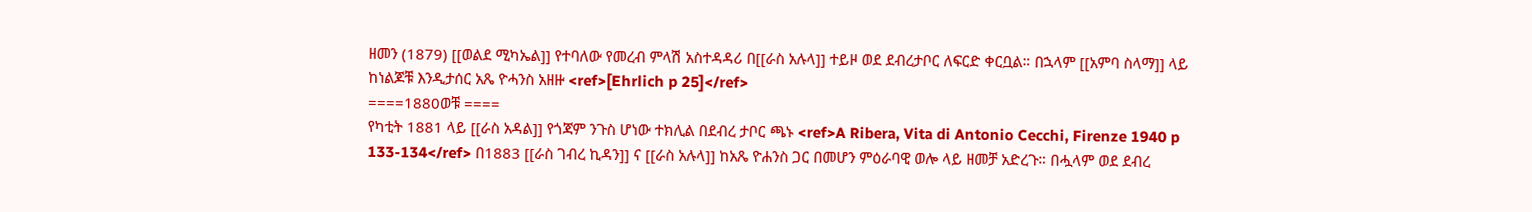ዘመን (1879) [[ወልደ ሚካኤል]] የተባለው የመረብ ምላሽ አስተዳዳሪ በ[[ራስ አሉላ]] ተይዞ ወደ ደብረታቦር ለፍርድ ቀርቧል። በኋላም [[አምባ ስላማ]] ላይ ከነልጆቹ እንዲታሰር አጼ ዮሓንስ አዘዙ <ref>[Ehrlich p 25]</ref>
====1880ወቹ ====
የካቲት 1881 ላይ [[ራስ አዳል]] የጎጃም ንጉስ ሆነው ተክሊል በደብረ ታቦር ጫኑ <ref>A Ribera, Vita di Antonio Cecchi, Firenze 1940 p 133-134</ref> በ1883 [[ራስ ገብረ ኪዳን]] ና [[ራስ አሉላ]] ከአጼ ዮሐንስ ጋር በመሆን ምዕራባዊ ወሎ ላይ ዘመቻ አድረጉ። በሗላም ወደ ደብረ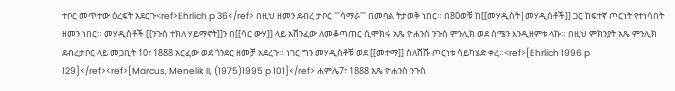ተቦር መጥተው ዕረፍት አደርጉ<ref>Ehrlich p 36</ref> በዚህ ዘመን ደብረ ታቦር '''ሳማራ''' በመባል ትታወቅ ነበር። በ80ወቹ ከ[[መሃዲስት|መሃዲስቶች]] ጋር ከፍተኛ ጦርነት የተነሳበት ዘመን ነበር። መሃዲስቶች [[ንጉስ ተክለ ሃይማኖት]]ን በ[[ሳር ውሃ]] ላይ አሸንፈው ለመቆጣጠር ሲሞክሩ አጼ ዮሐንስ ንጉስ ምንሊክ ወደ ሰሜን እንዲዘምቱ ላኩ። በዚህ ምክንያት አጼ ምንሊክ ደብረታቦር ላይ መጋቢት 10፣ 1888 አርፈው ወደ ጎንደር ዘመቻ አደረጉ። ነገር ግን መሃዲስቶቹ ወደ [[መተማ]] ስለሸሹ ጦርነቱ ሳይካሄድ ቀረ።<ref>[Ehrlich 1996 p 129]</ref><ref>[Marcus, Menelik II, (1975)1995 p 101]</ref> ሐምሌ7፣ 1888 አጼ ዮሐንስ ንጉስ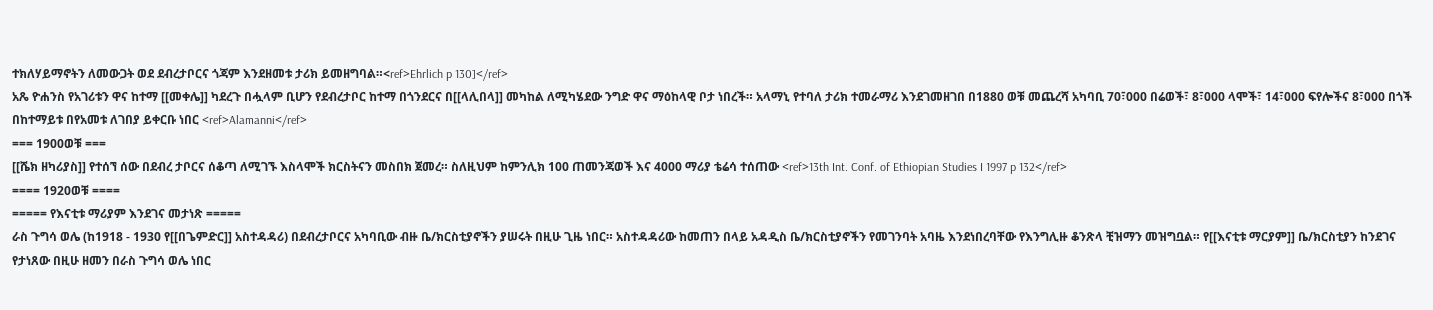ተክለሃይማኖትን ለመውጋት ወደ ደብረታቦርና ጎጃም እንደዘመቱ ታሪክ ይመዘግባል።<ref>Ehrlich p 130]</ref>
አጼ ዮሐንስ የአገሪቱን ዋና ከተማ [[መቀሌ]] ካደረጉ በሗላም ቢሆን የደብረታቦር ከተማ በጎንደርና በ[[ላሊበላ]] መካከል ለሚካሄደው ንግድ ዋና ማዕከላዊ ቦታ ነበረች። አላማኒ የተባለ ታሪክ ተመራማሪ እንደገመዘገበ በ1880 ወቹ መጨረሻ አካባቢ 70፣000 በሬወች፣ 8፣000 ላሞች፣ 14፣000 ፍየሎችና 8፣000 በጎች በከተማይቱ በየአመቱ ለገበያ ይቀርቡ ነበር <ref>Alamanni</ref>
=== 1900ወቹ ===
[[ሼክ ዘካሪያስ]] የተሰኘ ሰው በደብረ ታቦርና ሰቆጣ ለሚገኙ እስላሞች ክርስትናን መስበክ ጀመረ። ስለዚህም ከምንሊክ 100 ጠመንጃወች እና 4000 ማሪያ ቴሬሳ ተሰጠው <ref>13th Int. Conf. of Ethiopian Studies I 1997 p 132</ref>
==== 1920ወቹ ====
===== የእናቲቱ ማሪያም እንደገና መታነጽ =====
ራስ ጉግሳ ወሌ (ከ1918 - 1930 የ[[በጌምድር]] አስተዳዳሪ) በደብረታቦርና አካባቢው ብዙ ቤ/ክርስቲያኖችን ያሠሩት በዚሁ ጊዜ ነበር። አስተዳዳሪው ከመጠን በላይ አዳዲስ ቤ/ክርስቲያኖችን የመገንባት አባዜ እንደነበረባቸው የእንግሊዙ ቆንጽላ ቺዝማን መዝግቧል። የ[[እናቲቱ ማርያም]] ቤ/ክርስቲያን ከንደገና የታነጸው በዚሁ ዘመን በራስ ጉግሳ ወሌ ነበር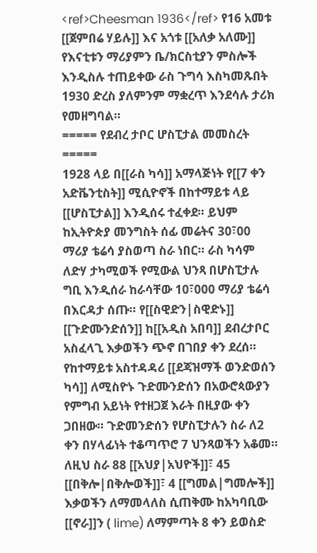<ref>Cheesman 1936</ref> የ16 አመቱ [[ጀምበሬ ሃይሉ]] እና አጎቱ [[አለቃ አለሙ]] የእናቲቱን ማሪያምን ቤ/ክርስቲያን ምስሎች እንዲስሉ ተጠይቀው ራስ ጉግሳ እስካመጹበት 1930 ድረስ ያለምንም ማቋረጥ እንደሳሉ ታሪክ የመዘግባል።
===== የደብረ ታቦር ሆስፒታል መመስረት =====
1928 ላይ በ[[ራስ ካሳ]] አማላጅነት የ[[7 ቀን አድቬንቲስት]] ሚሲዮኖች በከተማይቱ ላይ [[ሆስፒታል]] እንዲሰሩ ተፈቀደ። ይህም ከኢትዮጵያ መንግስት ሰፊ መሬትና 30፣00 ማሪያ ቴሬሳ ያስወጣ ስራ ነበር። ራስ ካሳም ለድሃ ታካሚወች የሚውል ህንጻ በሆስፒታሉ ግቢ እንዲሰራ ከራሳቸው 10፣000 ማሪያ ቴሬሳ በእርዳታ ሰጡ። የ[[ስዊድን|ስዊድኑ]] [[ጉድሙንድሰን]] ከ[[አዲስ አበባ]] ደብረታቦር አስፈላጊ እቃወችን ጭኖ በገበያ ቀን ደረሰ። የከተማይቱ አስተዳዳሪ [[ደጃዝማች ወንድወሰን ካሳ]] ለሚስዮኑ ጉድሙንድሰን በአውሮጳውያን የምግብ አይነት የተዘጋጀ እራት በዚያው ቀን ጋበዘው። ጉድመንድሰን የሆስፒታሉን ስራ ለ2 ቀን በሃላፊነት ተቆጣጥሮ 7 ህንጻወችን አቆመ። ለዚህ ስራ 88 [[አህያ|አህዮች]]፣ 45 [[በቅሎ|በቅሎወች]]፣ 4 [[ግመል|ግመሎች]] እቃወችን ለማመላለስ ሲጠቅሙ ከአካባቢው [[ኖራ]]ን ( lime) ለማምጣት 8 ቀን ይወስድ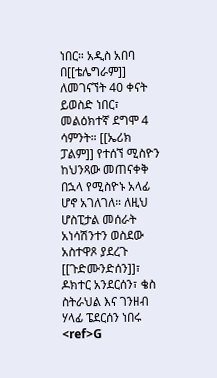ነበር። አዲስ አበባ በ[[ቴሌግራም]] ለመገናኘት 40 ቀናት ይወስድ ነበር፣ መልዕክተኛ ደግሞ 4 ሳምንት። [[ኤሪክ ፓልም]] የተሰኘ ሚስዮን ከህንጻው መጠናቀቅ በኋላ የሚስዮኑ አላፊ ሆኖ አገለገለ። ለዚህ ሆስፒታል መሰራት አነሳሽንተን ወስደው አስተዋጾ ያደረጉ [[ጉድሙንድሰን]]፣ ዶክተር አንደርሰን፣ ቄስ ስትራህል እና ገንዘብ ሃላፊ ፔደርሰን ነበሩ <ref>G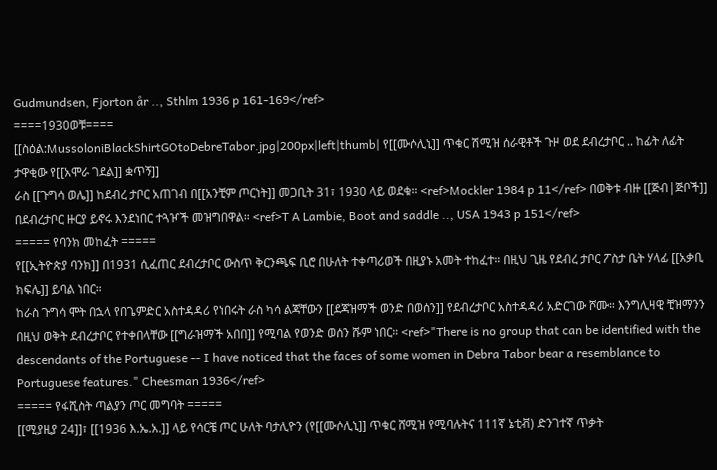Gudmundsen, Fjorton år .., Sthlm 1936 p 161-169</ref>
====1930ወቹ====
[[ስዕል:MussoloniBlackShirtGOtoDebreTabor.jpg|200px|left|thumb| የ[[ሙሶሊኒ]] ጥቁር ሽሚዝ ሰራዊቶች ጉዞ ወደ ደብረታቦር .. ከፊት ለፊት ታዋቂው የ[[አሞራ ገደል]] ቋጥኝ]]
ራስ [[ጉግሳ ወሌ]] ከደብረ ታቦር አጠገብ በ[[አንቺም ጦርነት]] መጋቢት 31፣ 1930 ላይ ወደቁ። <ref>Mockler 1984 p 11</ref> በወቅቱ ብዙ [[ጅብ|ጅቦች]] በደብረታቦር ዙርያ ይኖሩ እንደነበር ተጓዦች መዝግበዋል። <ref>T A Lambie, Boot and saddle .., USA 1943 p 151</ref>
===== የባንክ መከፈት =====
የ[[ኢትዮጵያ ባንክ]] በ1931 ሲፈጠር ደብረታቦር ውስጥ ቅርንጫፍ ቢሮ በሁለት ተቀጣሪወች በዚያኑ አመት ተከፈተ። በዚህ ጊዜ የደብረ ታቦር ፖስታ ቤት ሃላፊ [[አቃቢ ክፍሌ]] ይባል ነበር።
ከራስ ጉግሳ ሞት በኋላ የበጌምድር አስተዳዳሪ የነበሩት ራስ ካሳ ልጃቸውን [[ደጃዝማች ወንድ በወሰን]] የደብረታቦር አስተዳዳሪ አድርገው ሾሙ። እንግሊዛዊ ቺዝማንን በዚህ ወቅት ደብረታቦር የተቀበላቸው [[ግራዝማች አበበ]] የሚባል የወንድ ወሰን ሹም ነበር። <ref>"There is no group that can be identified with the descendants of the Portuguese -- I have noticed that the faces of some women in Debra Tabor bear a resemblance to Portuguese features." Cheesman 1936</ref>
===== የፋሺስት ጣልያን ጦር መግባት =====
[[ሚያዚያ 24]]፣ [[1936 እ.ኤ.አ.]] ላይ የሳርቼ ጦር ሁለት ባታሊዮን (የ[[ሙሶሊኒ]] ጥቁር ሸሚዝ የሚባሉትና 111ኛ ኔቲቭ) ድንገተኛ ጥቃት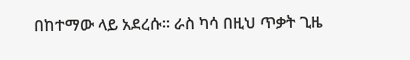በከተማው ላይ አደረሱ። ራስ ካሳ በዚህ ጥቃት ጊዜ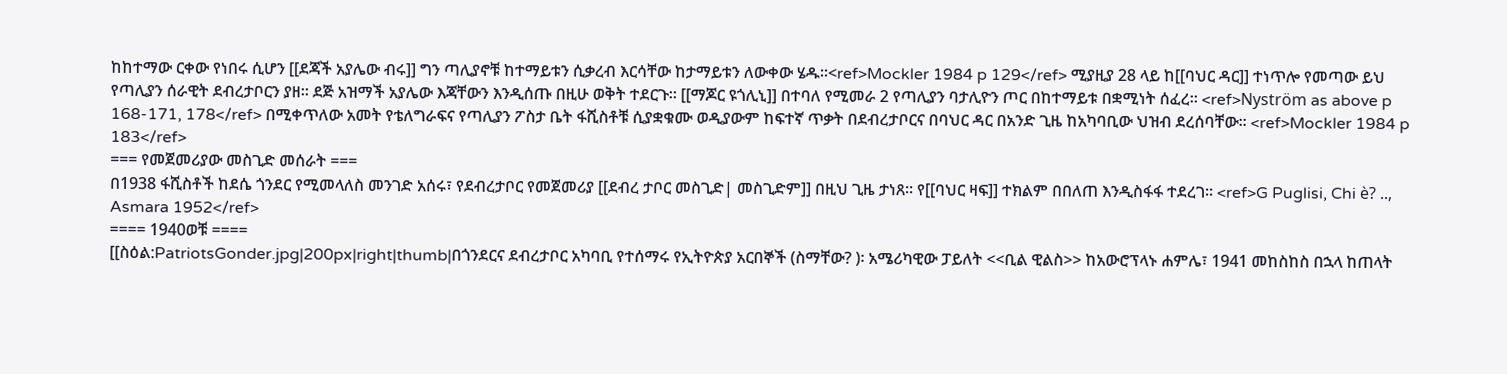ከከተማው ርቀው የነበሩ ሲሆን [[ደጃች አያሌው ብሩ]] ግን ጣሊያኖቹ ከተማይቱን ሲቃረብ እርሳቸው ከታማይቱን ለውቀው ሄዱ።<ref>Mockler 1984 p 129</ref> ሚያዚያ 28 ላይ ከ[[ባህር ዳር]] ተነጥሎ የመጣው ይህ የጣሊያን ሰራዊት ደብረታቦርን ያዘ። ደጅ አዝማች አያሌው እጃቸውን እንዲሰጡ በዚሁ ወቅት ተደርጉ። [[ማጆር ዩጎሊኒ]] በተባለ የሚመራ 2 የጣሊያን ባታሊዮን ጦር በከተማይቱ በቋሚነት ሰፈረ። <ref>Nyström as above p 168-171, 178</ref> በሚቀጥለው አመት የቴለግራፍና የጣሊያን ፖስታ ቤት ፋሺስቶቹ ሲያቋቁሙ ወዲያውም ከፍተኛ ጥቃት በደብረታቦርና በባህር ዳር በአንድ ጊዜ ከአካባቢው ህዝብ ደረሰባቸው። <ref>Mockler 1984 p 183</ref>
=== የመጀመሪያው መስጊድ መሰራት ===
በ1938 ፋሺስቶች ከደሴ ጎንደር የሚመላለስ መንገድ አሰሩ፣ የደብረታቦር የመጀመሪያ [[ደብረ ታቦር መስጊድ| መስጊድም]] በዚህ ጊዜ ታነጸ። የ[[ባህር ዛፍ]] ተክልም በበለጠ እንዲስፋፋ ተደረገ። <ref>G Puglisi, Chi è? .., Asmara 1952</ref>
==== 1940ወቹ ====
[[ስዕል:PatriotsGonder.jpg|200px|right|thumb|በጎንደርና ደብረታቦር አካባቢ የተሰማሩ የኢትዮጵያ አርበኞች (ስማቸው? )፡ አሜሪካዊው ፓይለት <<ቢል ዊልስ>> ከአውሮፕላኑ ሐምሌ፣ 1941 መከስከስ በኋላ ከጠላት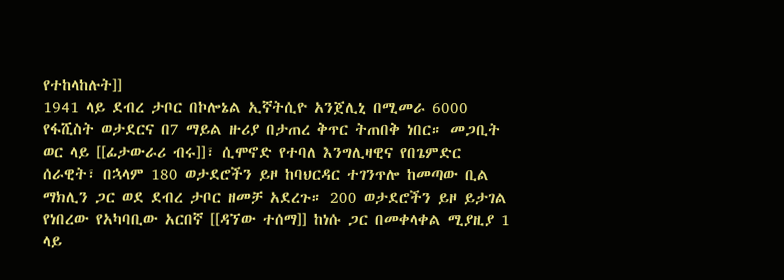የተከላከሉት]]
1941 ላይ ደብረ ታቦር በኮሎኔል ኢኛትሲዮ አንጀሊኒ በሚመራ 6000 የፋሺስት ወታደርና በ7 ማይል ዙሪያ በታጠረ ቅጥር ትጠበቅ ነበር። መጋቢት ወር ላይ [[ፊታውራሪ ብሩ]]፣ ሲሞኖድ የተባለ እንግሊዛዊና የበጌምድር ሰራዊት፣ በኋላም 180 ወታደሮችን ይዞ ከባህርዳር ተገንጥሎ ከመጣው ቢል ማክሊን ጋር ወደ ደብረ ታቦር ዘመቻ አደረጉ። 200 ወታደሮችን ይዞ ይታገል የነበረው የአካባቢው አርበኛ [[ዳኘው ተሰማ]] ከነሱ ጋር በመቀላቀል ሚያዚያ 1 ላይ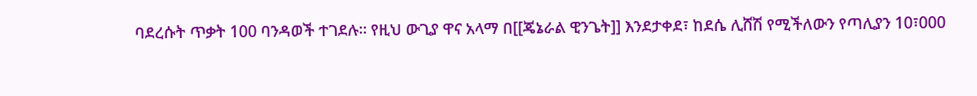ባደረሱት ጥቃት 100 ባንዳወች ተገደሉ። የዚህ ውጊያ ዋና አላማ በ[[ጄኔራል ዊንጌት]] እንደታቀደ፣ ከደሴ ሊሸሽ የሚችለውን የጣሊያን 10፣000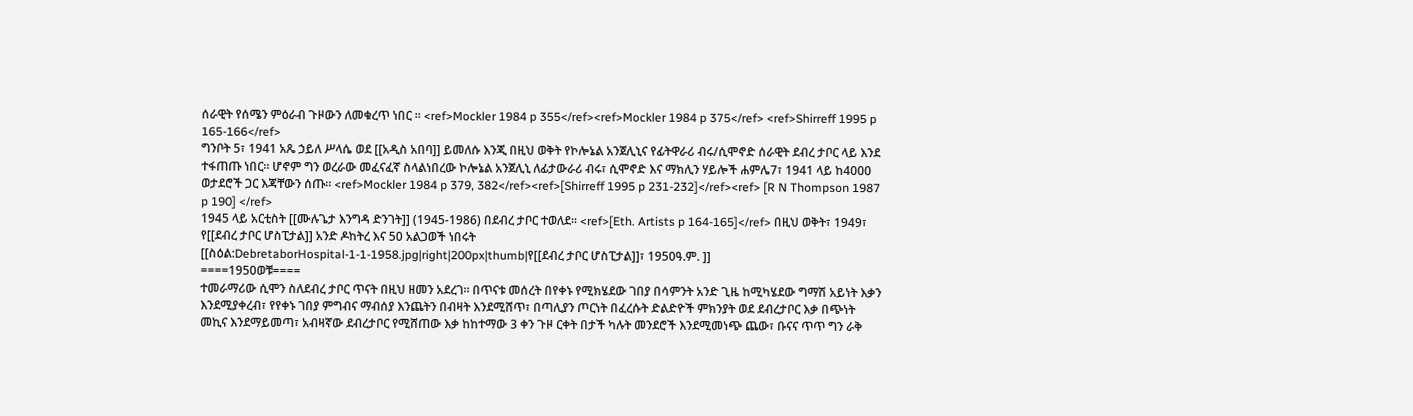ሰራዊት የሰሜን ምዕራብ ጉዞውን ለመቁረጥ ነበር ። <ref>Mockler 1984 p 355</ref><ref>Mockler 1984 p 375</ref> <ref>Shirreff 1995 p 165-166</ref>
ግንቦት 5፣ 1941 አጼ ኃይለ ሥላሴ ወደ [[አዲስ አበባ]] ይመለሱ እንጂ በዚህ ወቅት የኮሎኔል አንጀሊኒና የፊትዋራሪ ብሩ/ሲሞኖድ ሰራዊት ደብረ ታቦር ላይ እንደ ተፋጠጡ ነበር። ሆኖም ግን ወረራው መፈናፈኛ ስላልነበረው ኮሎኔል አንጀሊኒ ለፊታውራሪ ብሩ፣ ሲሞኖድ እና ማክሊን ሃይሎች ሐምሌ7፣ 1941 ላይ ከ4000 ወታደሮች ጋር እጃቸውን ሰጡ። <ref>Mockler 1984 p 379, 382</ref><ref>[Shirreff 1995 p 231-232]</ref><ref> [R N Thompson 1987 p 190] </ref>
1945 ላይ አርቲስት [[ሙሉጌታ እንግዳ ድንገት]] (1945-1986) በደብረ ታቦር ተወለደ። <ref>[Eth. Artists p 164-165]</ref> በዚህ ወቅት፣ 1949፣ የ[[ደብረ ታቦር ሆስፒታል]] አንድ ዶከትረ እና 50 አልጋወች ነበሩት
[[ስዕል:DebretaborHospital-1-1-1958.jpg|right|200px|thumb|የ[[ደብረ ታቦር ሆስፒታል]]፣ 1950ዓ.ም. ]]
====1950ወቹ====
ተመራማሪው ሲሞን ስለደብረ ታቦር ጥናት በዚህ ዘመን አደረገ። በጥናቱ መሰረት በየቀኑ የሚክሄደው ገበያ በሳምንት አንድ ጊዜ ከሚካሄደው ግማሽ አይነት እቃን እንደሚያቀረብ፣ የየቀኑ ገበያ ምግብና ማብሰያ እንጨትን በብዛት እንደሚሸጥ፣ በጣሊያን ጦርነት በፈረሱት ድልድዮች ምክንያት ወደ ደብረታቦር እቃ በጭነት መኪና እንደማይመጣ፣ አብዛኛው ደብረታቦር የሚሸጠው እቃ ከከተማው 3 ቀን ጉዞ ርቀት በታች ካሉት መንደሮች እንደሚመነጭ ጨው፣ ቡናና ጥጥ ግን ራቅ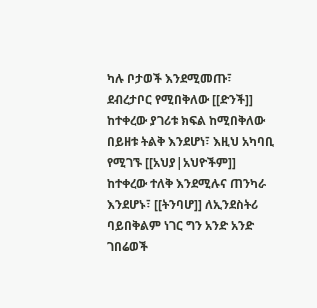ካሉ ቦታወች እንደሚመጡ፣ ደብረታቦር የሚበቅለው [[ድንች]] ከተቀረው ያገሪቱ ክፍል ከሚበቅለው በይዘቱ ትልቅ እንደሆነ፣ እዚህ አካባቢ የሚገኙ [[አህያ|አህዮችም]] ከተቀረው ተለቅ እንደሚሉና ጠንካራ እንደሆኑ፣ [[ትንባሆ]] ለኢንደስትሪ ባይበቅልም ነገር ግን አንድ አንድ ገበሬወች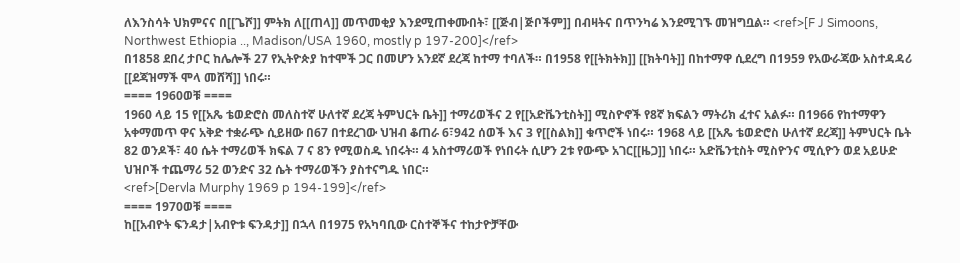ለእንስሳት ህክምናና በ[[ጌሾ]] ምትክ ለ[[ጠላ]] መጥመቂያ እንደሚጠቀሙበት፣ [[ጅብ|ጅቦችም]] በብዛትና በጥንካሬ እንደሚገኙ መዝግቧል። <ref>[F J Simoons, Northwest Ethiopia .., Madison/USA 1960, mostly p 197-200]</ref>
በ1858 ደበረ ታቦር ከሌሎች 27 የኢትዮጵያ ከተሞች ጋር በመሆን አንደኛ ደረጃ ከተማ ተባለች። በ1958 የ[[ትክትክ]] [[ክትባት]] በከተማዋ ሲደረግ በ1959 የአውራጃው አስተዳዳሪ [[ደጃዝማች ሞላ መሸሻ]] ነበሩ።
==== 1960ወቹ ====
1960 ላይ 15 የ[[አጼ ቴወድሮስ መለስተኛ ሁለተኛ ደረጃ ትምህርት ቤት]] ተማሪወችና 2 የ[[አድቬንቲስት]] ሚስዮኖች የ8ኛ ክፍልን ማትሪክ ፈተና አልፉ። በ1966 የከተማዋን አቀማመጥ ዋና አቅድ ተቋራጭ ሲይዘው በ67 በተደረገው ህዝብ ቆጠራ 6፣942 ሰወች እና 3 የ[[ስልክ]] ቁጥሮች ነበሩ። 1968 ላይ [[አጼ ቴወድሮስ ሁለተኛ ደረጃ]] ትምህርት ቤት 82 ወንዶች፣ 40 ሴት ተማሪወች ክፍል 7 ና 8ን የሚወስዱ ነበሩት። 4 አስተማሪወች የነበሩት ሲሆን 2ቱ የውጭ አገር[[ዜጋ]] ነበሩ። አድቬንቲስት ሚስዮንና ሚሲዮን ወደ አይሁድ ህዝቦች ተጨማሪ 52 ወንድና 32 ሴት ተማሪወችን ያስተናግዱ ነበር።
<ref>[Dervla Murphy 1969 p 194-199]</ref>
==== 1970ወቹ ====
ከ[[አብዮት ፍንዳታ|አብዮቱ ፍንዳታ]] በኋላ በ1975 የአካባቢው ርስተኞችና ተከታዮቻቸው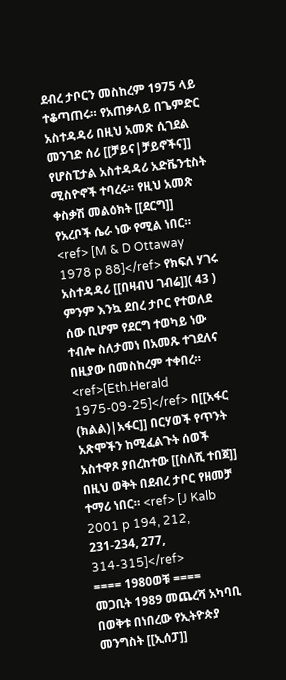ደብረ ታቦርን መስከረም 1975 ላይ ተቆጣጠሩ። የአጠቃላይ በጌምድር አስተዳዳሪ በዚህ አመጽ ሲገደል መንገድ ሰሪ [[ቻይና|ቻይኖችና]] የሆስፒታል አስተዳዳሪ አድቬንቲስት ሚስዮኖች ተባረሩ። የዚህ አመጽ ቀስቃሽ መልዕክት [[ደርግ]] የአረቦች ሴራ ነው የሚል ነበር። <ref> [M & D Ottaway 1978 p 88]</ref> የክፍለ ሃገሩ አስተዳዳሪ [[በዛብህ ገብሬ]]( 43 ) ምንም እንኳ ደበረ ታቦር የተወለደ ሰው ቢሆም የደርግ ተወካይ ነው ተብሎ ስለታመነ በአመጹ ተገደለና በዚያው በመስከረም ተቀበረ። <ref>[Eth.Herald 1975-09-25]</ref> በ[[አፋር (ክልል)|አፋር]] በርሃወች የጥንት አጽሞችን ከሚፈልጉት ሰወች አስተዋጾ ያበረከተው [[ስለሺ ተበጀ]] በዚህ ወቅት በደብረ ታቦር የዘመቻ ተማሪ ነበር። <ref> [J Kalb 2001 p 194, 212, 231-234, 277, 314-315]</ref>
==== 1980ወቹ ====
መጋቢት 1989 መጨረሻ አካባቢ በወቅቱ በነበረው የኢትዮጵያ መንግስት [[ኢሰፓ]]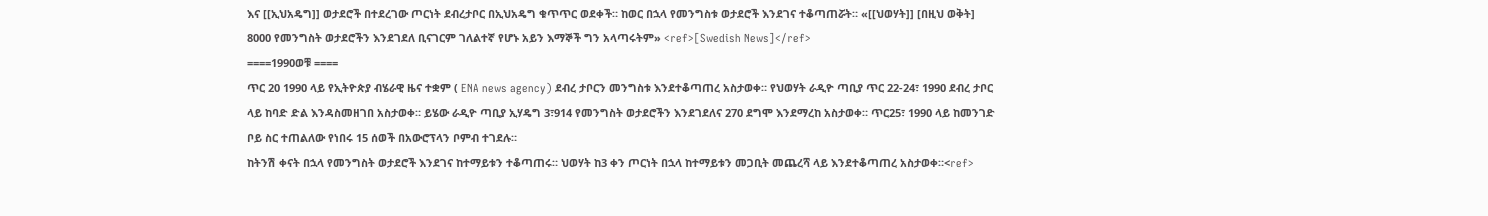እና [[ኢህአዴግ]] ወታደሮች በተደረገው ጦርነት ደብረታቦር በኢህአዴግ ቁጥጥር ወደቀች። ከወር በኋላ የመንግስቱ ወታደሮች እንደገና ተቆጣጠሯት። «[[ህወሃት]] [በዚህ ወቅት] 8000 የመንግስት ወታደሮችን እንደገደለ ቢናገርም ገለልተኛ የሆኑ አይን እማኞች ግን አላጣሩትም» <ref>[Swedish News]</ref>
====1990ወቹ ====
ጥር 20 1990 ላይ የኢትዮጵያ ብሄራዊ ዜና ተቋም ( ENA news agency) ደብረ ታቦርን መንግስቱ እንደተቆጣጠረ አስታወቀ። የህወሃት ራዲዮ ጣቢያ ጥር 22-24፣ 1990 ደብረ ታቦር ላይ ከባድ ድል እንዳስመዘገበ አስታወቀ። ይሄው ራዲዮ ጣቢያ ኢሃዴግ 3፣914 የመንግስት ወታደሮችን እንደገደለና 270 ደግሞ እንደማረከ አስታወቀ። ጥር25፣ 1990 ላይ ከመንገድ ቦይ ስር ተጠልለው የነበሩ 15 ሰወች በአውሮፕላን ቦምብ ተገደሉ።
ከትንሽ ቀናት በኋላ የመንግስት ወታደሮች እንደገና ከተማይቱን ተቆጣጠሩ። ህወሃት ከ3 ቀን ጦርነት በኋላ ከተማይቱን መጋቢት መጨረሻ ላይ እንደተቆጣጠረ አስታወቀ።<ref>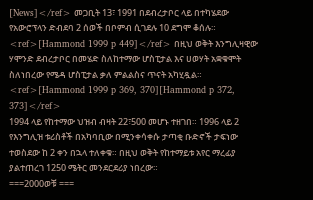[News]</ref> መጋቢት 13፣ 1991 በደብረታቦር ላይ በተካሄደው የአውሮፕላን ድብደባ 2 ሰወች በቦምብ ሲገደሉ 10 ደግሞ ቆሰሉ። <ref>[Hammond 1999 p 449]</ref> በዚህ ወቅት እንግሊዛዊው ሃሞንድ ደብረታቦር በመሄድ ስለከተማው ሆስፒታል እና ሀወሃት አቋቁሞት ስለነበረው የሜዳ ሆስፒታል ቃለ ምልልስና ጥናት አካሂዷል። <ref>[Hammond 1999 p 369, 370][Hammond p 372, 373]</ref>
1994 ላይ የከተማው ህዝብ ብዛት 22፣500 መሆኑ ተዘገበ። 1996 ላይ 2 የእንግሊዝ ቱሪስቶች በአካባቢው በሚንቀሳቀሱ ታጣቂ ቡድኖች ታፍነው ተወስደው ከ 2 ቀን በኋላ ተለቀቁ። በዚህ ወቅት የከተማይቱ አየር ማረፊያ ያልተጠረገ 1250 ሜትር መንደርደሪያ ነበረው።
===2000ወቹ ===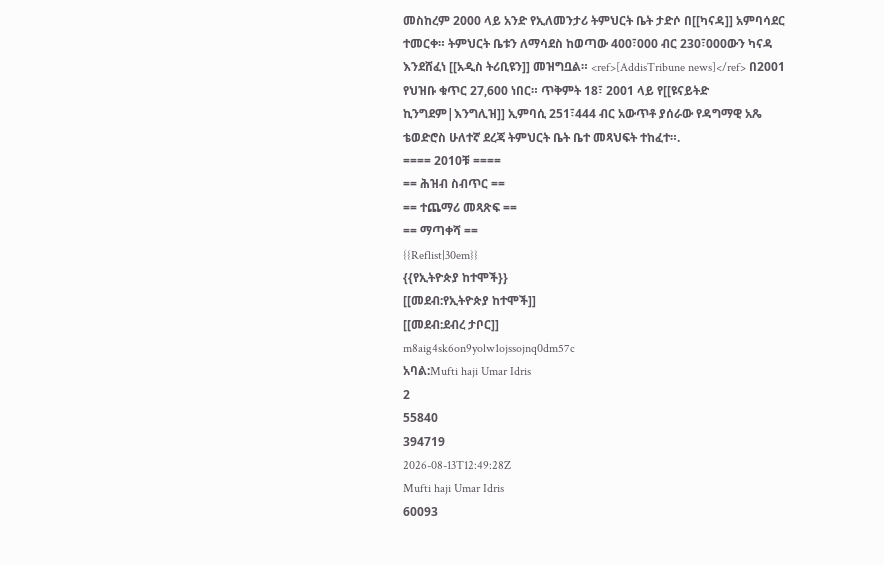መስከረም 2000 ላይ አንድ የኢለመንታሪ ትምህርት ቤት ታድሶ በ[[ካናዳ]] አምባሳደር ተመርቀ። ትምህርት ቤቱን ለማሳደስ ከወጣው 400፣000 ብር 230፣000ውን ካናዳ እንደሸፈነ [[አዲስ ትሪቢዩን]] መዝግቧል። <ref>[AddisTribune news]</ref> በ2001 የህዝቡ ቁጥር 27,600 ነበር። ጥቅምት 18፣ 2001 ላይ የ[[ዩናይትድ ኪንግደም|እንግሊዝ]] ኢምባሲ 251፣444 ብር አውጥቶ ያሰራው የዳግማዊ አጼ ቴወድሮስ ሁለተኛ ደረጃ ትምህርት ቤት ቤተ መጻህፍት ተከፈተ።.
==== 2010ቹ ====
== ሕዝብ ስብጥር ==
== ተጨማሪ መጻጽፍ ==
== ማጣቀሻ ==
{{Reflist|30em}}
{{የኢትዮጵያ ከተሞች}}
[[መደብ:የኢትዮጵያ ከተሞች]]
[[መደብ:ደብረ ታቦር]]
m8aig4sk6on9yolw1ojssojnq0dm57c
አባል:Mufti haji Umar Idris
2
55840
394719
2026-08-13T12:49:28Z
Mufti haji Umar Idris
60093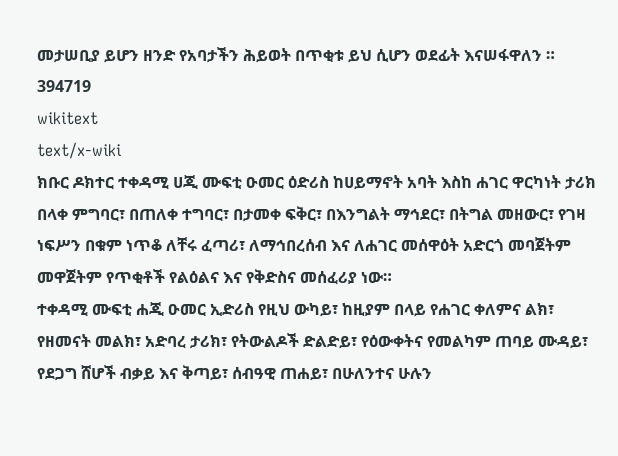መታሠቢያ ይሆን ዘንድ የአባታችን ሕይወት በጥቂቱ ይህ ሲሆን ወደፊት እናሠፋዋለን ።
394719
wikitext
text/x-wiki
ክቡር ዶክተር ተቀዳሚ ሀጂ ሙፍቲ ዑመር ዕድሪስ ከሀይማኖት አባት እስከ ሐገር ዋርካነት ታሪክ
በላቀ ምግባር፣ በጠለቀ ተግባር፣ በታመቀ ፍቅር፣ በእንግልት ማኅደር፣ በትግል መዘውር፣ የገዛ ነፍሥን በቁም ነጥቆ ለቸሩ ፈጣሪ፣ ለማኅበረሰብ እና ለሐገር መሰዋዕት አድርጎ መባጀትም መዋጀትም የጥቂቶች የልዕልና እና የቅድስና መሰፈሪያ ነው።
ተቀዳሚ ሙፍቲ ሐጂ ዑመር ኢድሪስ የዚህ ውካይ፣ ከዚያም በላይ የሐገር ቀለምና ልክ፣ የዘመናት መልክ፣ አድባረ ታሪክ፣ የትውልዶች ድልድይ፣ የዕውቀትና የመልካም ጠባይ ሙዳይ፣ የደጋግ ሸሆች ብቃይ እና ቅጣይ፣ ሰብዓዊ ጠሐይ፣ በሁለንተና ሁሉን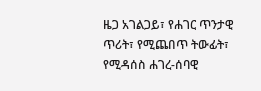ዜጋ አገልጋይ፣ የሐገር ጥንታዊ ጥሪት፣ የሚጨበጥ ትውፊት፣ የሚዳሰስ ሐገረ-ሰባዊ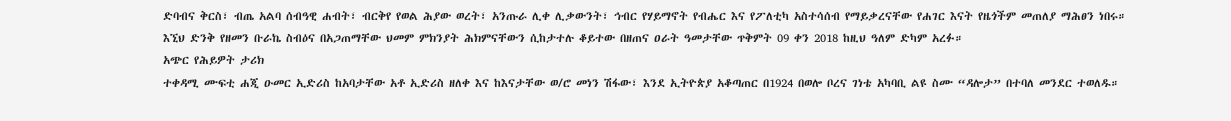ድባብና ቅርስ፣ ብጤ አልባ ሰብዓዊ ሐብት፣ ብርቅየ የወል ሕያው ወረት፣ አንጡራ ሊቀ ሊቃውንት፣ ኅብር የሃይማኖት የብሔር እና የፖለቲካ አስተሳሰብ የማይቃረናቸው የሐገር እናት የዜጎችም መጠለያ ማሕፀን ነበሩ።
እኚህ ድንቅ የዘመን ቡራኬ ስብዕና በአጋጠማቸው ህመም ምክንያት ሕክምናቸውን ሲከታተሉ ቆይተው በዘጠና ዐራት ዓመታቸው ጥቅምት 09 ቀን 2018 ከዚህ ዓለም ድካም አረፉ።
አጭር የሕይዎት ታሪክ
ተቀዳሚ ሙፍቲ ሐጂ ዑመር ኢድሪስ ከአባታቸው አቶ ኢድሪስ ዘለቀ እና ከእናታቸው ወ/ሮ መነን ሽፋው፣ እንደ ኢትዮጵያ አቆጣጠር በ1924 በወሎ ቦረና ገነቴ አካባቢ ልዩ ስሙ “ዳሎታ” በተባለ መንደር ተወለዱ።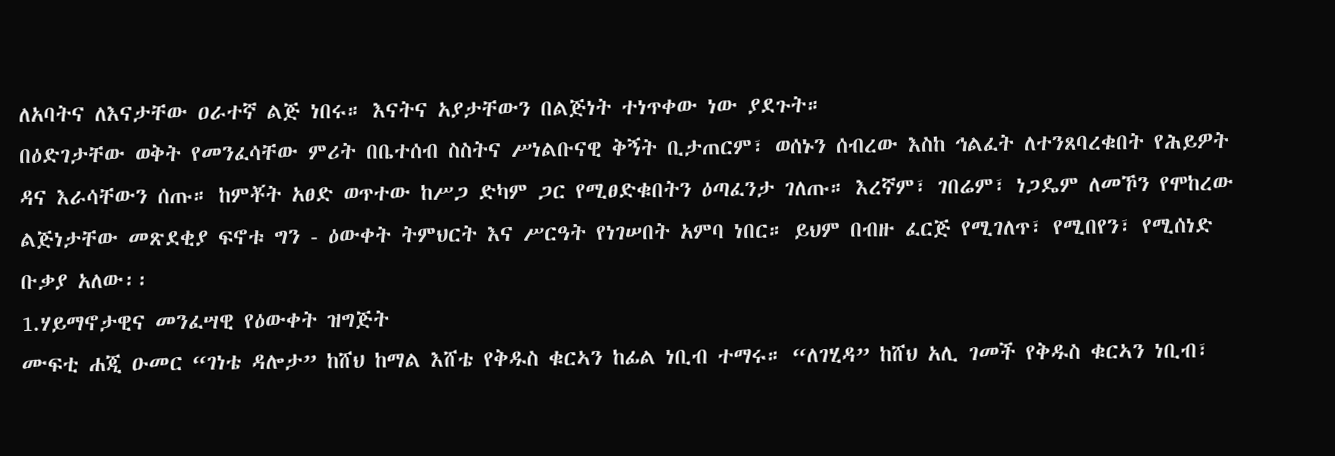ለአባትና ለእናታቸው ዐራተኛ ልጅ ነበሩ። እናትና አያታቸውን በልጅነት ተነጥቀው ነው ያደጉት።
በዕድገታቸው ወቅት የመንፈሳቸው ምሪት በቤተሰብ ስስትና ሥነልቡናዊ ቅኝት ቢታጠርም፣ ወሰኑን ሰብረው እስከ ኅልፈት ለተንጸባረቁበት የሕይዎት ዳና እራሳቸውን ሰጡ። ከምቾት አፀድ ወጥተው ከሥጋ ድካም ጋር የሚፀድቁበትን ዕጣፈንታ ገለጡ። እረኛም፣ ገበሬም፣ ነጋዴም ለመኾን የሞከረው ልጅነታቸው መጽደቂያ ፍኖቱ ግን - ዕውቀት ትምህርት እና ሥርዓት የነገሠበት አምባ ነበር። ይህም በብዙ ፈርጅ የሚገለጥ፣ የሚበየን፣ የሚሰነድ ቡቃያ አለው፡፡
1.ሃይማኖታዊና መንፈሣዊ የዕውቀት ዝግጅት
ሙፍቲ ሐጂ ዑመር “ገነቴ ዳሎታ” ከሸህ ከማል እሸቴ የቅዱስ ቁርኣን ከፊል ነቢብ ተማሩ። “ለገሂዳ” ከሸህ አሊ ገመች የቅዱስ ቁርኣን ነቢብ፣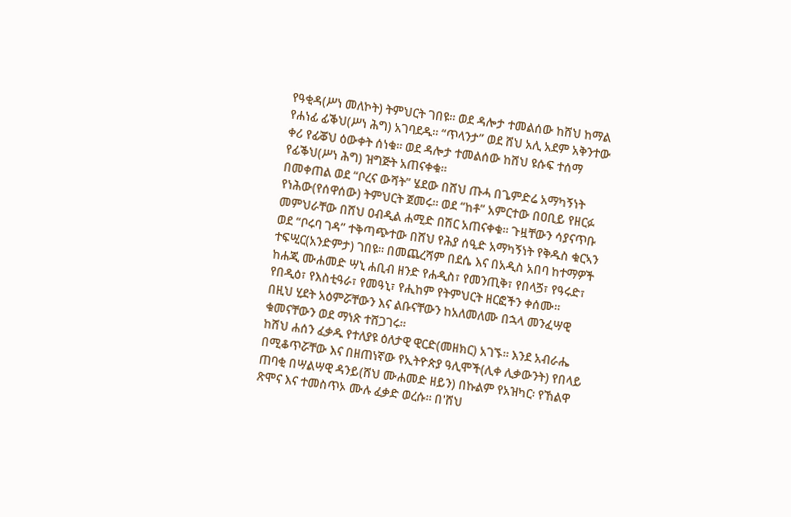የዓቂዳ(ሥነ መለኮት) ትምህርት ገበዩ። ወደ ዳሎታ ተመልሰው ከሸህ ከማል የሐነፊ ፊቕህ(ሥነ ሕግ) አገባደዱ። “ጥላንታ” ወደ ሸህ አሊ አደም አቅንተው ቀሪ የፊቖህ ዕውቀት ሰነቁ። ወደ ዳሎታ ተመልሰው ከሸህ ዩሱፍ ተሰማ የፊቕህ(ሥነ ሕግ) ዝግጅት አጠናቀቁ።
በመቀጠል ወደ “ቦረና ውሻት” ሄደው በሸህ ጡሓ በጌምድሬ አማካኝነት የነሕው(የሰዋሰው) ትምህርት ጀመሩ። ወደ “ከቶ” አምርተው በዐቢይ የዘርፉ መምህራቸው በሸህ ዐብዲል ሐሚድ በሽር አጠናቀቁ። ጉዟቸውን ሳያናጥቡ ወደ “ቦሩባ ገዳ” ተቅጣጭተው በሸህ የሕያ ሰዒድ አማካኝነት የቅዱስ ቁርኣን ተፍሢር(አንድምታ) ገበዩ። በመጨረሻም በደሴ እና በአዲስ አበባ ከተማዎች ከሐጂ ሙሐመድ ሣኒ ሐቢብ ዘንድ የሐዲስ፣ የመንጢቅ፣ የበላጛ፣ የዓሩድ፣ የበዲዕ፣ የእስቲዓራ፣ የመዓኒ፣ የሒከም የትምህርት ዘርፎችን ቀሰሙ።
በዚህ ሂደት አዕምሯቸውን እና ልቡናቸውን ከአለመለሙ በኋላ መንፈሣዊ ቁመናቸውን ወደ ማነጽ ተሸጋገሩ።
ከሸህ ሐሰን ፈቃዱ የተለያዩ ዕለታዊ ዊርድ(መዘክር) አገኙ። እንደ አብራሔ በሚቆጥሯቸው እና በዘጠነኛው የኢትዮጵያ ዓሊሞች(ሊቀ ሊቃውንት) የበላይ ጠባቂ በሣልሣዊ ዳንይ(ሸህ ሙሐመድ ዘይን) በኩልም የአዝካር፡ የኸልዋ ጽሞና እና ተመስጥኦ ሙሉ ፈቃድ ወረሱ። በ'ሸህ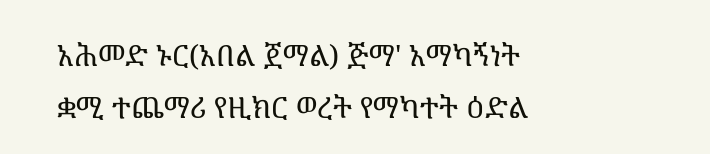አሕመድ ኑር(አበል ጀማል) ጅማ' አማካኝነት ቋሚ ተጨማሪ የዚክር ወረት የማካተት ዕድል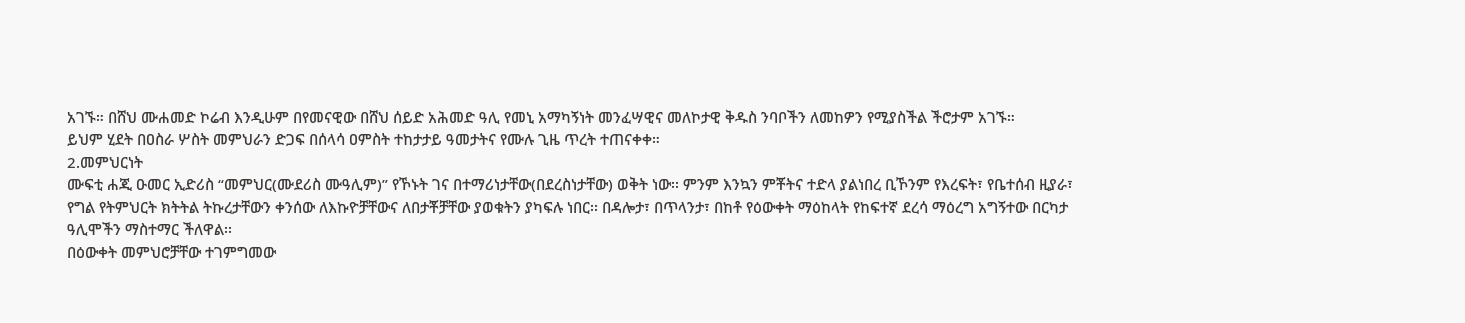አገኙ። በሸህ ሙሐመድ ኮሬብ እንዲሁም በየመናዊው በሸህ ሰይድ አሕመድ ዓሊ የመኒ አማካኝነት መንፈሣዊና መለኮታዊ ቅዱስ ንባቦችን ለመከዎን የሚያስችል ችሮታም አገኙ።
ይህም ሂደት በዐስራ ሦስት መምህራን ድጋፍ በሰላሳ ዐምስት ተከታታይ ዓመታትና የሙሉ ጊዜ ጥረት ተጠናቀቀ።
2.መምህርነት
ሙፍቲ ሐጂ ዑመር ኢድሪስ “መምህር(ሙደሪስ ሙዓሊም)” የኾኑት ገና በተማሪነታቸው(በደረስነታቸው) ወቅት ነው፡፡ ምንም እንኳን ምቾትና ተድላ ያልነበረ ቢኾንም የእረፍት፣ የቤተሰብ ዚያራ፣ የግል የትምህርት ክትትል ትኩረታቸውን ቀንሰው ለእኩዮቻቸውና ለበታቾቻቸው ያወቁትን ያካፍሉ ነበር፡፡ በዳሎታ፣ በጥላንታ፣ በከቶ የዕውቀት ማዕከላት የከፍተኛ ደረሳ ማዕረግ አግኝተው በርካታ ዓሊሞችን ማስተማር ችለዋል፡፡
በዕውቀት መምህሮቻቸው ተገምግመው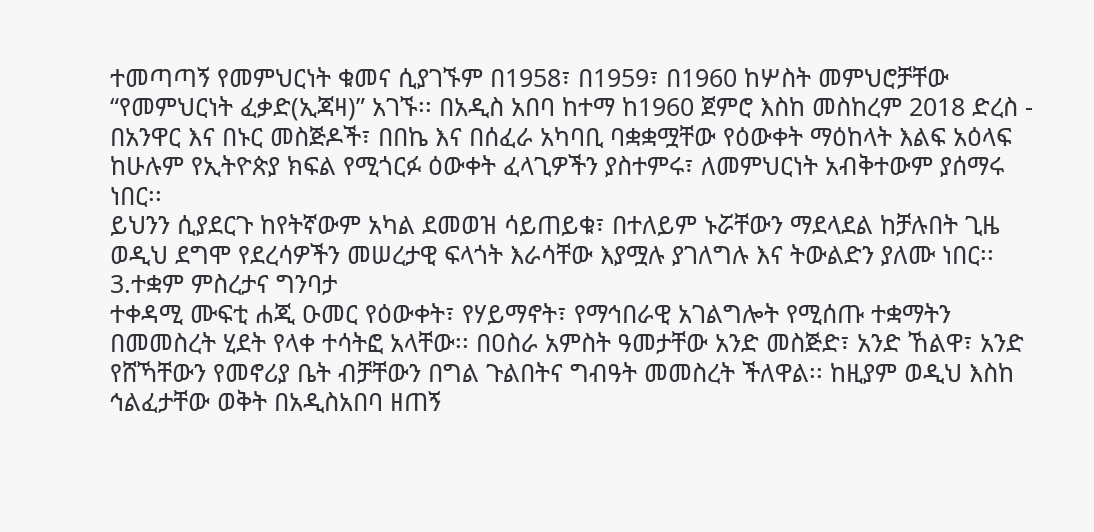ተመጣጣኝ የመምህርነት ቁመና ሲያገኙም በ1958፣ በ1959፣ በ1960 ከሦስት መምህሮቻቸው “የመምህርነት ፈቃድ(ኢጃዛ)” አገኙ፡፡ በአዲስ አበባ ከተማ ከ1960 ጀምሮ እስከ መስከረም 2018 ድረስ - በአንዋር እና በኑር መስጅዶች፣ በበኬ እና በሰፈራ አካባቢ ባቋቋሟቸው የዕውቀት ማዕከላት እልፍ አዕላፍ ከሁሉም የኢትዮጵያ ክፍል የሚጎርፉ ዕውቀት ፈላጊዎችን ያስተምሩ፣ ለመምህርነት አብቅተውም ያሰማሩ ነበር፡፡
ይህንን ሲያደርጉ ከየትኛውም አካል ደመወዝ ሳይጠይቁ፣ በተለይም ኑሯቸውን ማደላደል ከቻሉበት ጊዜ ወዲህ ደግሞ የደረሳዎችን መሠረታዊ ፍላጎት እራሳቸው እያሟሉ ያገለግሉ እና ትውልድን ያለሙ ነበር፡፡
3.ተቋም ምስረታና ግንባታ
ተቀዳሚ ሙፍቲ ሐጂ ዑመር የዕውቀት፣ የሃይማኖት፣ የማኅበራዊ አገልግሎት የሚሰጡ ተቋማትን በመመስረት ሂደት የላቀ ተሳትፎ አላቸው፡፡ በዐስራ አምስት ዓመታቸው አንድ መስጅድ፣ አንድ ኸልዋ፣ አንድ የሸኻቸውን የመኖሪያ ቤት ብቻቸውን በግል ጉልበትና ግብዓት መመስረት ችለዋል፡፡ ከዚያም ወዲህ እስከ ኅልፈታቸው ወቅት በአዲስአበባ ዘጠኝ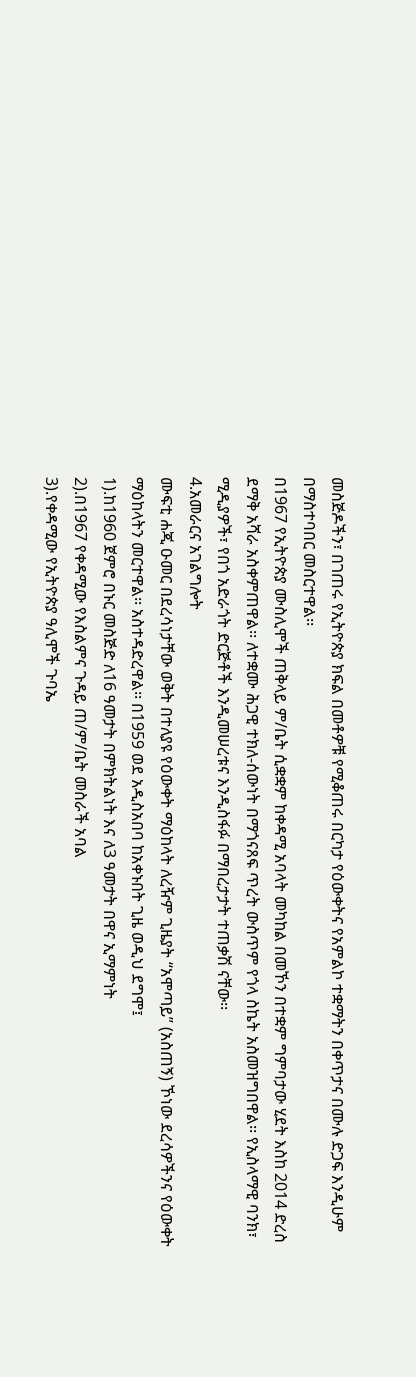መስጅዶችን፣ በገጠሩ የኢትዮጵያ ክፍል በመቶዎቹ የሚቆጠሩ በርካታ የዕውቀትና የአምልኮ ተቋማትን በቀጥታና በሙሉ ድጋፍ እንዲሁም በማስተባበር መስርተዋል፡፡
በ1967 የኢትዮጵያ ሙስሊሞች ጠቅላይ ም/ቤት ሲቋቋም ከቀዳሚ አባላት መካከል በመኾን በተቋም ግምባታው ሂደት እስከ 2014 ድረስ ደማቅ አሻራ አስቀምጠዋል፡፡ ለተቋሙ ሕጋዊ ተክለ-ሰውነት በማጎናጸፍ ጥረት ውስጥም የጎላ ስኬት አስመዝግበዋል፡፡ የኢስላማዊ ባንክ፣ ሚዲያዎች፣ የበጎ አድራጎት ድርጅቶች እንዲመሠረቱና እንዲስፋፉ በማበረታታት ተጠቃሽ ናቸው፡፡
4.አመራርና አገልግሎት
ሙፍቲ ሐጂ ዑመር በደረሳነታቸው ወቅት በተለያዩ የዕውቀት ማዕከላት ለረዥም ጊዜያት “አሞጣይ” (አስጠኝ) ኾነው ደረሳዎችንና የዕውቀት ማዕከላትን መርተዋል፡፡ አስተዳድረዋል፡፡ በ1959 ወደ አዲስአበባ ከአቀኑበት ጊዜ ወዲህ ደግሞ፤
1).ከ1960 ጀምሮ በኑር መስጅድ ለ16 ዓመታት በምክትልነት እና ለ3 ዓመታት በዋና ኢማምነት
2).በ1967 የቀዳሚው የእስልምና ጉዳይ ጠ/ም/ቤት መስራች አባል
3).የቀዳሚው የኢትዮጵያ ዓሊሞች ጉባኤ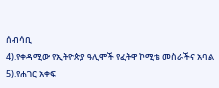ሰብሳቢ
4).የቀዳሚው የኢትዮጵያ ዓሊሞች የፈትዋ ኮሚቴ መስራችና አባል
5).የሐገር አቀፍ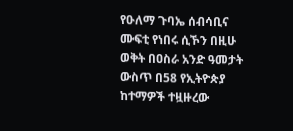የዑለማ ጉባኤ ሰብሳቢና ሙፍቲ የነበሩ ሲኾን በዚሁ ወቅት በዐስራ አንድ ዓመታት ውስጥ በ58 የኢትዮጵያ ከተማዎች ተዟዙረው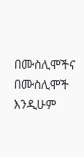በሙስሊሞችና በሙስሊሞች እንዲሁም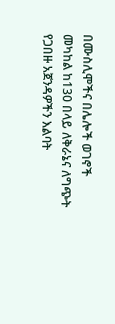በሙስሊሞችና በሌሎች ወገኖች መካከል ከ130 በላይ ለቅራኔና ለግጭት የጋበዙ አጀንዳዎችን እልባት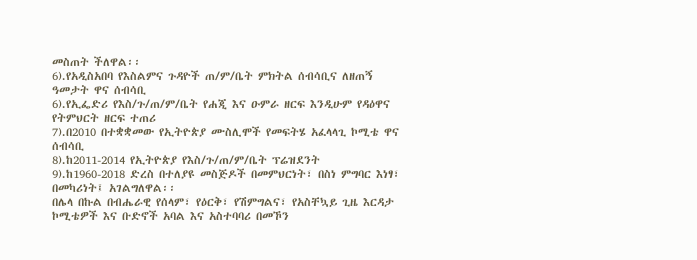መስጠት ችለዋል፡፡
6).የአዲስአበባ የእስልምና ጉዳዮች ጠ/ም/ቤት ምክትል ሰብሳቢና ለዘጠኝ ዓመታት ዋና ሰብሳቢ
6).የኢፌድሪ የእስ/ጉ/ጠ/ም/ቤት የሐጂ እና ዑምራ ዘርፍ እንዲሁም የዳዕዋና የትምህርት ዘርፍ ተጠሪ
7).በ2010 በተቋቋመው የኢትዮጵያ ሙስሊሞች የመፍትሄ አፈላላጊ ኮሚቴ ዋና ሰብሳቢ
8).ከ2011-2014 የኢትዮጵያ የእስ/ጉ/ጠ/ም/ቤት ፕሬዝደንት
9).ከ1960-2018 ድረስ በተለያዩ መስጅዶች በመምህርነት፣ በስነ ምግባር እነፃ፣ በመካሪነት፤ አገልግለዋል፡፡
በሌላ በኩል በብሔራዊ የሰላም፣ የዕርቅ፣ የሽምግልና፣ የአስቸኳይ ጊዜ እርዳታ ኮሚቴዎች እና ቡድኖች አባል እና አስተባባሪ በመኾን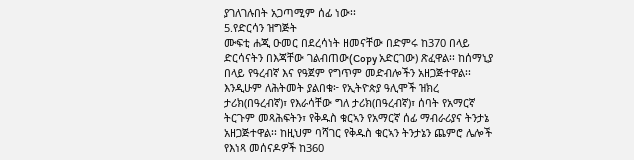ያገለገሉበት አጋጣሚም ሰፊ ነው፡፡
5.የድርሳን ዝግጅት
ሙፍቲ ሐጂ ዑመር በደረሳነት ዘመናቸው በድምሩ ከ370 በላይ ድርሳናትን በእጃቸው ገልብጠው(Copy አድርገው) ጽፈዋል፡፡ ከሰማኒያ በላይ የዓረብኛ እና የዓጀም የግጥም መድብሎችን አዘጋጅተዋል፡፡ እንዲሁም ለሕትመት ያልበቁ፦ የኢትዮጵያ ዓሊሞች ዝክረ ታሪክ(በዓረብኛ)፣ የእራሳቸው ግለ ታሪክ(በዓረብኛ)፣ ሰባት የአማርኛ ትርጉም መጻሕፍትን፣ የቅዱስ ቁርኣን የአማርኛ ሰፊ ማብራሪያና ትንታኔ አዘጋጅተዋል፡፡ ከዚህም ባሻገር የቅዱስ ቁርኣን ትንታኔን ጨምሮ ሌሎች የእነጻ መሰናዶዎች ከ360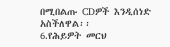በሚበልጡ CDዎች እንዲሰነድ አስችለዋል፡፡
6.የሕይዎት መርህ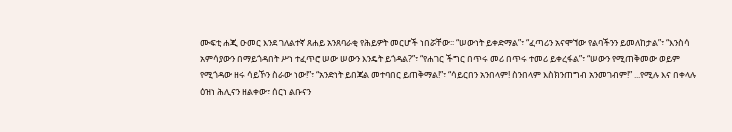ሙፍቲ ሐጂ ዑመር እንደ ገለልተኛ ጸሐይ አንጸባራቂ የሕይዎት መርሆች ነበሯቸው፡፡ “ሠውነት ይቀድማል”፣ “ፈጣሪን አናሞኘው የልባችንን ይመለከታል”፣ “እንስሳ አምሳያውን በማይጎዳበት ሥነ ተፈጥሮ ሠው ሠውን እንዴት ይጎዳል?”፣ “የሐገር ችግር በጥሩ መሪ በጥሩ ተመሪ ይቀረፋል”፣ “ሠውን የሚጠቅመው ወይም የሚጎዳው ዘሩ ሳይኾን ስራው ነው!”፣ “አንድነት ይበጃል መተባበር ይጠቅማል!”፣ “ሳይርበን አንበላም! ስንበላም እስክንጠግብ አንመገብም!” ...የሚሉ እና በቀላሉ ዕዝነ ሕሊናን ዘልቀው፣ ሰርነ ልቡናን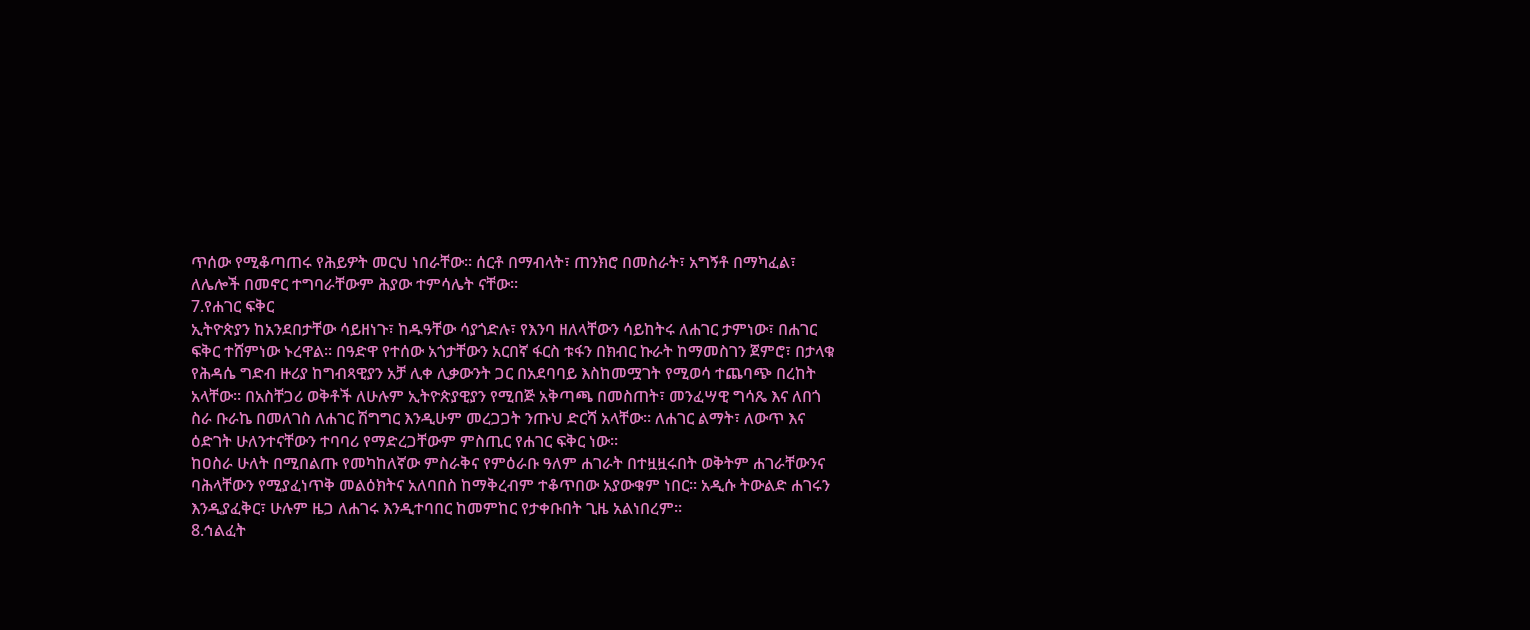ጥሰው የሚቆጣጠሩ የሕይዎት መርህ ነበራቸው፡፡ ሰርቶ በማብላት፣ ጠንክሮ በመስራት፣ አግኝቶ በማካፈል፣ ለሌሎች በመኖር ተግባራቸውም ሕያው ተምሳሌት ናቸው፡፡
7.የሐገር ፍቅር
ኢትዮጵያን ከአንደበታቸው ሳይዘነጉ፣ ከዱዓቸው ሳያጎድሉ፣ የእንባ ዘለላቸውን ሳይከትሩ ለሐገር ታምነው፣ በሐገር ፍቅር ተሸምነው ኑረዋል፡፡ በዓድዋ የተሰው አጎታቸውን አርበኛ ፋርስ ቱፋን በክብር ኩራት ከማመስገን ጀምሮ፣ በታላቁ የሕዳሴ ግድብ ዙሪያ ከግብጻዊያን አቻ ሊቀ ሊቃውንት ጋር በአደባባይ እስከመሟገት የሚወሳ ተጨባጭ በረከት አላቸው፡፡ በአስቸጋሪ ወቅቶች ለሁሉም ኢትዮጵያዊያን የሚበጅ አቅጣጫ በመስጠት፣ መንፈሣዊ ግሳጼ እና ለበጎ ስራ ቡራኬ በመለገስ ለሐገር ሽግግር እንዲሁም መረጋጋት ንጡህ ድርሻ አላቸው። ለሐገር ልማት፣ ለውጥ እና ዕድገት ሁለንተናቸውን ተባባሪ የማድረጋቸውም ምስጢር የሐገር ፍቅር ነው።
ከዐስራ ሁለት በሚበልጡ የመካከለኛው ምስራቅና የምዕራቡ ዓለም ሐገራት በተዟዟሩበት ወቅትም ሐገራቸውንና ባሕላቸውን የሚያፈነጥቅ መልዕክትና አለባበስ ከማቅረብም ተቆጥበው አያውቁም ነበር፡፡ አዲሱ ትውልድ ሐገሩን እንዲያፈቅር፣ ሁሉም ዜጋ ለሐገሩ እንዲተባበር ከመምከር የታቀቡበት ጊዜ አልነበረም።
8.ኅልፈት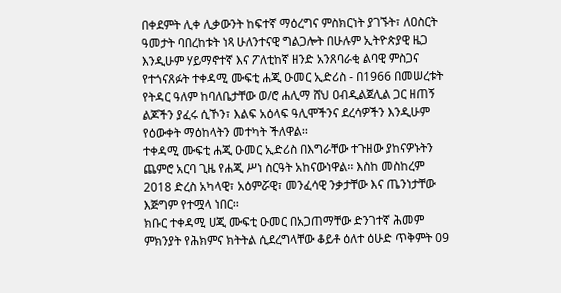በቀደምት ሊቀ ሊቃውንት ከፍተኛ ማዕረግና ምስክርነት ያገኙት፣ ለዐስርት ዓመታት ባበረከቱት ነጻ ሁለንተናዊ ግልጋሎት በሁሉም ኢትዮጵያዊ ዜጋ እንዲሁም ሃይማኖተኛ እና ፖለቲከኛ ዘንድ አንጸባራቂ ልባዊ ምስጋና የተጎናጸፉት ተቀዳሚ ሙፍቲ ሐጂ ዑመር ኢድሪስ - በ1966 በመሠረቱት የትዳር ዓለም ከባለቤታቸው ወ/ሮ ሐሊማ ሸህ ዐብዲልጀሊል ጋር ዘጠኝ ልጆችን ያፈሩ ሲኾን፣ እልፍ አዕላፍ ዓሊሞችንና ደረሳዎችን እንዲሁም የዕውቀት ማዕከላትን መተካት ችለዋል፡፡
ተቀዳሚ ሙፍቲ ሐጂ ዑመር ኢድሪስ በእግራቸው ተጉዘው ያከናዎኑትን ጨምሮ አርባ ጊዜ የሐጂ ሥነ ስርዓት አከናውነዋል፡፡ እስከ መስከረም 2018 ድረስ አካላዊ፣ አዕምሯዊ፣ መንፈሳዊ ንቃታቸው እና ጤንነታቸው እጅግም የተሟላ ነበር፡፡
ክቡር ተቀዳሚ ሀጂ ሙፍቲ ዑመር በአጋጠማቸው ድንገተኛ ሕመም ምክንያት የሕክምና ክትትል ሲደረግላቸው ቆይቶ ዕለተ ዕሁድ ጥቅምት 09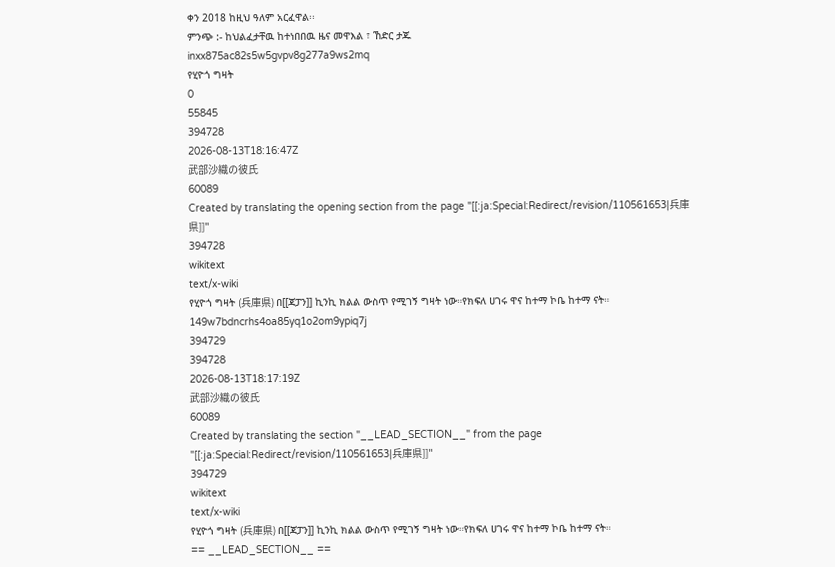ቀን 2018 ከዚህ ዓለም አርፈዋል፡፡
ምንጭ :- ከህልፈታቸዉ ከተነበበዉ ዜና መዋእል ፣ ኸድር ታጁ
inxx875ac82s5w5gvpv8g277a9ws2mq
የሂዮጎ ግዛት
0
55845
394728
2026-08-13T18:16:47Z
武部沙織の彼氏
60089
Created by translating the opening section from the page "[[:ja:Special:Redirect/revision/110561653|兵庫県]]"
394728
wikitext
text/x-wiki
የሂዮጎ ግዛት (兵庫県) በ[[ጃፓን]] ኪንኪ ክልል ውስጥ የሚገኝ ግዛት ነው።የክፍለ ሀገሩ ዋና ከተማ ኮቤ ከተማ ናት።
149w7bdncrhs4oa85yq1o2om9ypiq7j
394729
394728
2026-08-13T18:17:19Z
武部沙織の彼氏
60089
Created by translating the section "__LEAD_SECTION__" from the page "[[:ja:Special:Redirect/revision/110561653|兵庫県]]"
394729
wikitext
text/x-wiki
የሂዮጎ ግዛት (兵庫県) በ[[ጃፓን]] ኪንኪ ክልል ውስጥ የሚገኝ ግዛት ነው።የክፍለ ሀገሩ ዋና ከተማ ኮቤ ከተማ ናት።
== __LEAD_SECTION__ ==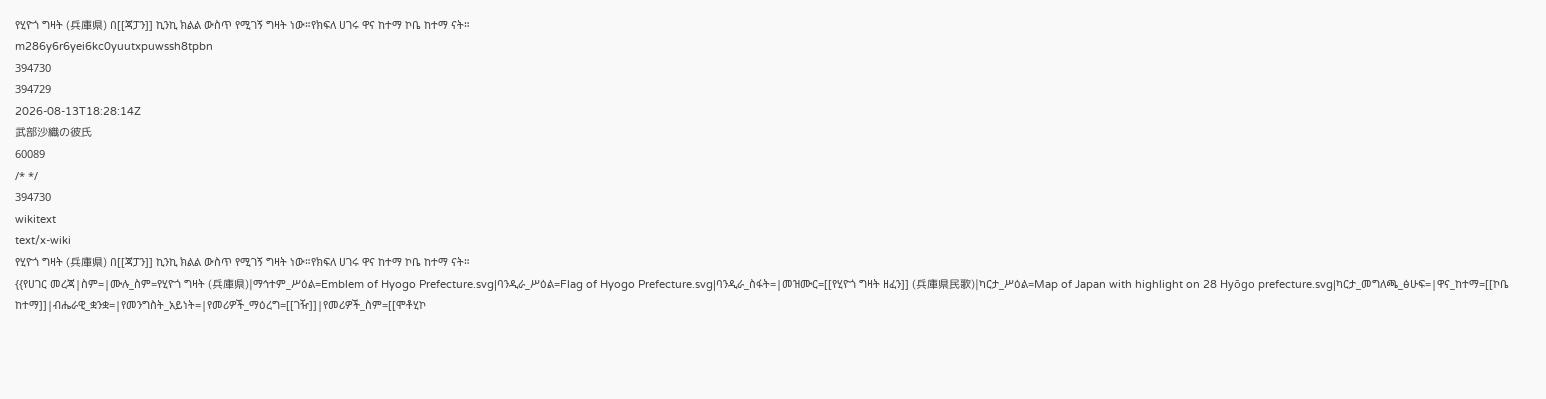የሂዮጎ ግዛት (兵庫県) በ[[ጃፓን]] ኪንኪ ክልል ውስጥ የሚገኝ ግዛት ነው።የክፍለ ሀገሩ ዋና ከተማ ኮቤ ከተማ ናት።
m286y6r6yei6kc0yuutxpuwssh8tpbn
394730
394729
2026-08-13T18:28:14Z
武部沙織の彼氏
60089
/* */
394730
wikitext
text/x-wiki
የሂዮጎ ግዛት (兵庫県) በ[[ጃፓን]] ኪንኪ ክልል ውስጥ የሚገኝ ግዛት ነው።የክፍለ ሀገሩ ዋና ከተማ ኮቤ ከተማ ናት።
{{የሀገር መረጃ|ስም=|ሙሉ_ስም=የሂዮጎ ግዛት (兵庫県)|ማኅተም_ሥዕል=Emblem of Hyogo Prefecture.svg|ባንዲራ_ሥዕል=Flag of Hyogo Prefecture.svg|ባንዲራ_ስፋት=|መዝሙር=[[የሂዮጎ ግዛት ዘፈን]] (兵庫県民歌)|ካርታ_ሥዕል=Map of Japan with highlight on 28 Hyōgo prefecture.svg|ካርታ_መግለጫ_ፅሁፍ=|ዋና_ከተማ=[[ኮቤ ከተማ]]|ብሔራዊ_ቋንቋ=|የመንግስት_አይነት=|የመሪዎች_ማዕረግ=[[ገዥ]]|የመሪዎች_ስም=[[ሞቶሂኮ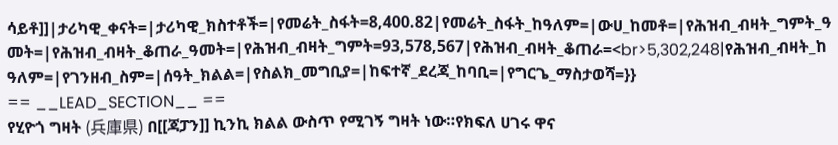ሳይቶ]]|ታሪካዊ_ቀናት=|ታሪካዊ_ክስተቶች=|የመሬት_ስፋት=8,400.82|የመሬት_ስፋት_ከዓለም=|ውሀ_ከመቶ=|የሕዝብ_ብዛት_ግምት_ዓመት=|የሕዝብ_ብዛት_ቆጠራ_ዓመት=|የሕዝብ_ብዛት_ግምት=93,578,567|የሕዝብ_ብዛት_ቆጠራ=<br>5,302,248|የሕዝብ_ብዛት_ከዓለም=|የገንዘብ_ስም=|ሰዓት_ክልል=|የስልክ_መግቢያ=|ከፍተኛ_ደረጃ_ከባቢ=|የግርጌ_ማስታወሻ=}}
== __LEAD_SECTION__ ==
የሂዮጎ ግዛት (兵庫県) በ[[ጃፓን]] ኪንኪ ክልል ውስጥ የሚገኝ ግዛት ነው።የክፍለ ሀገሩ ዋና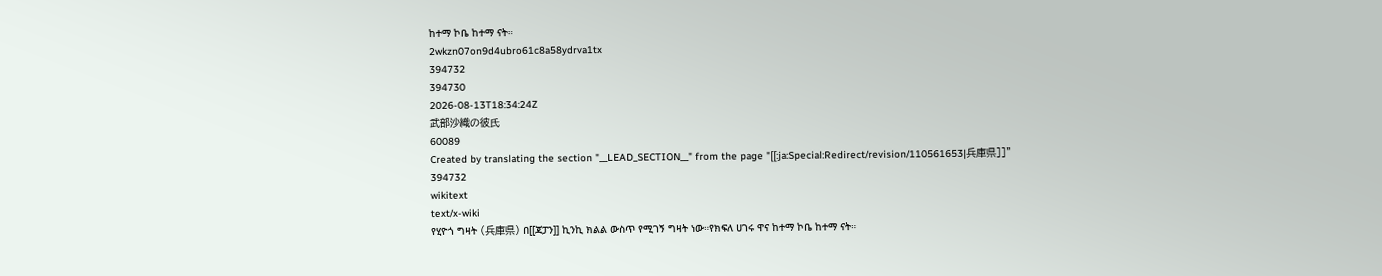ከተማ ኮቤ ከተማ ናት።
2wkzn07on9d4ubro61c8a58ydrva1tx
394732
394730
2026-08-13T18:34:24Z
武部沙織の彼氏
60089
Created by translating the section "__LEAD_SECTION__" from the page "[[:ja:Special:Redirect/revision/110561653|兵庫県]]"
394732
wikitext
text/x-wiki
የሂዮጎ ግዛት (兵庫県) በ[[ጃፓን]] ኪንኪ ክልል ውስጥ የሚገኝ ግዛት ነው።የክፍለ ሀገሩ ዋና ከተማ ኮቤ ከተማ ናት።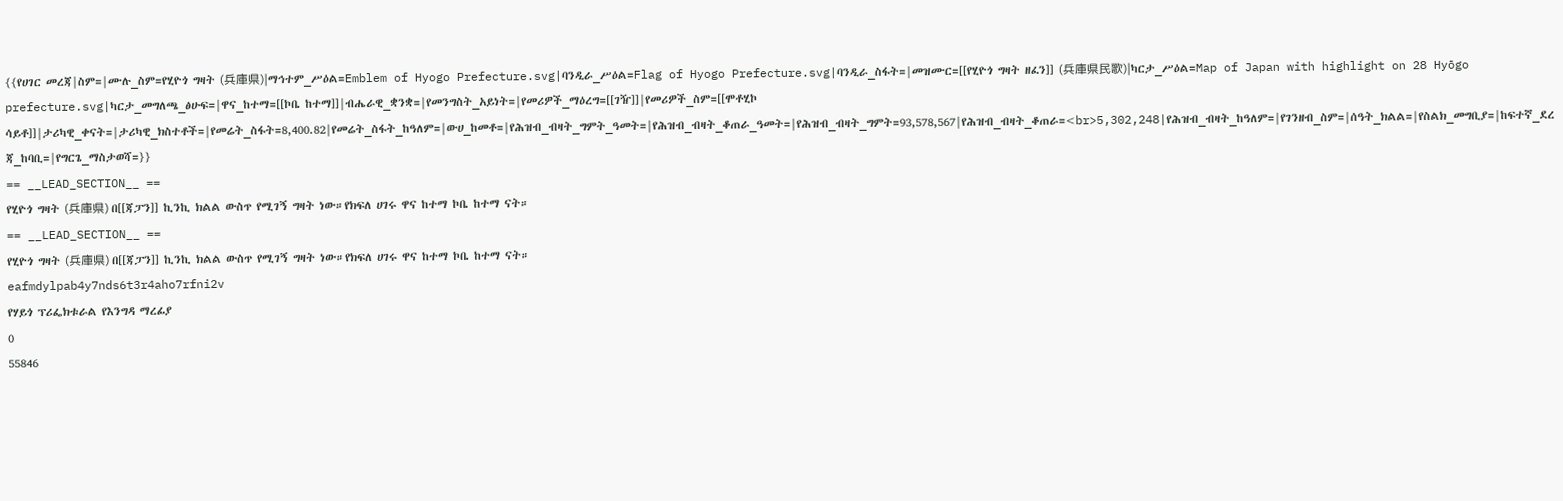{{የሀገር መረጃ|ስም=|ሙሉ_ስም=የሂዮጎ ግዛት (兵庫県)|ማኅተም_ሥዕል=Emblem of Hyogo Prefecture.svg|ባንዲራ_ሥዕል=Flag of Hyogo Prefecture.svg|ባንዲራ_ስፋት=|መዝሙር=[[የሂዮጎ ግዛት ዘፈን]] (兵庫県民歌)|ካርታ_ሥዕል=Map of Japan with highlight on 28 Hyōgo prefecture.svg|ካርታ_መግለጫ_ፅሁፍ=|ዋና_ከተማ=[[ኮቤ ከተማ]]|ብሔራዊ_ቋንቋ=|የመንግስት_አይነት=|የመሪዎች_ማዕረግ=[[ገዥ]]|የመሪዎች_ስም=[[ሞቶሂኮ ሳይቶ]]|ታሪካዊ_ቀናት=|ታሪካዊ_ክስተቶች=|የመሬት_ስፋት=8,400.82|የመሬት_ስፋት_ከዓለም=|ውሀ_ከመቶ=|የሕዝብ_ብዛት_ግምት_ዓመት=|የሕዝብ_ብዛት_ቆጠራ_ዓመት=|የሕዝብ_ብዛት_ግምት=93,578,567|የሕዝብ_ብዛት_ቆጠራ=<br>5,302,248|የሕዝብ_ብዛት_ከዓለም=|የገንዘብ_ስም=|ሰዓት_ክልል=|የስልክ_መግቢያ=|ከፍተኛ_ደረጃ_ከባቢ=|የግርጌ_ማስታወሻ=}}
== __LEAD_SECTION__ ==
የሂዮጎ ግዛት (兵庫県) በ[[ጃፓን]] ኪንኪ ክልል ውስጥ የሚገኝ ግዛት ነው።የክፍለ ሀገሩ ዋና ከተማ ኮቤ ከተማ ናት።
== __LEAD_SECTION__ ==
የሂዮጎ ግዛት (兵庫県) በ[[ጃፓን]] ኪንኪ ክልል ውስጥ የሚገኝ ግዛት ነው።የክፍለ ሀገሩ ዋና ከተማ ኮቤ ከተማ ናት።
eafmdylpab4y7nds6t3r4aho7rfni2v
የሃይጎ ፕሪፌክቱራል የእንግዳ ማረፊያ
0
55846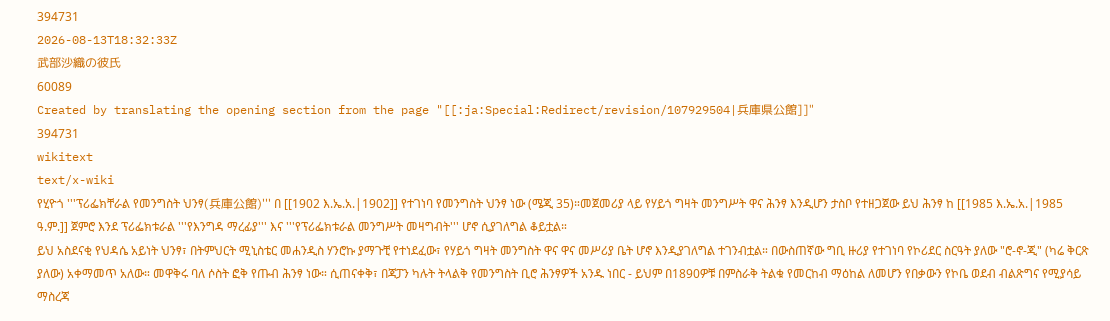394731
2026-08-13T18:32:33Z
武部沙織の彼氏
60089
Created by translating the opening section from the page "[[:ja:Special:Redirect/revision/107929504|兵庫県公館]]"
394731
wikitext
text/x-wiki
የሂዮጎ '''ፕሪፌክቸራል የመንግስት ህንፃ(兵庫公館)''' በ [[1902 እ.ኤ.አ.|1902]] የተገነባ የመንግስት ህንፃ ነው (ሜጂ 35)።መጀመሪያ ላይ የሃይጎ ግዛት መንግሥት ዋና ሕንፃ እንዲሆን ታስቦ የተዘጋጀው ይህ ሕንፃ ከ [[1985 እ.ኤ.አ.|1985 ዓ.ም.]] ጀምሮ እንደ ፕሪፌክቱራል '''የእንግዳ ማረፊያ''' እና '''የፕሪፌክቱራል መንግሥት መዛግብት''' ሆኖ ሲያገለግል ቆይቷል።
ይህ አስደናቂ የህዳሴ አይነት ህንፃ፣ በትምህርት ሚኒስቴር መሐንዲስ ሃንሮኩ ያማጉቺ የተነደፈው፣ የሃይጎ ግዛት መንግስት ዋና ዋና መሥሪያ ቤት ሆኖ እንዲያገለግል ተገንብቷል። በውስጠኛው ግቢ ዙሪያ የተገነባ የኮሪደር ስርዓት ያለው "ሮ-ኖ-ጂ" (ካሬ ቅርጽ ያለው) አቀማመጥ አለው። መዋቅሩ ባለ ሶስት ፎቅ የጡብ ሕንፃ ነው። ሲጠናቀቅ፣ በጃፓን ካሉት ትላልቅ የመንግስት ቢሮ ሕንፃዎች አንዱ ነበር - ይህም በ1890ዎቹ በምስራቅ ትልቁ የመርከብ ማዕከል ለመሆን የበቃውን የኮቤ ወደብ ብልጽግና የሚያሳይ ማስረጃ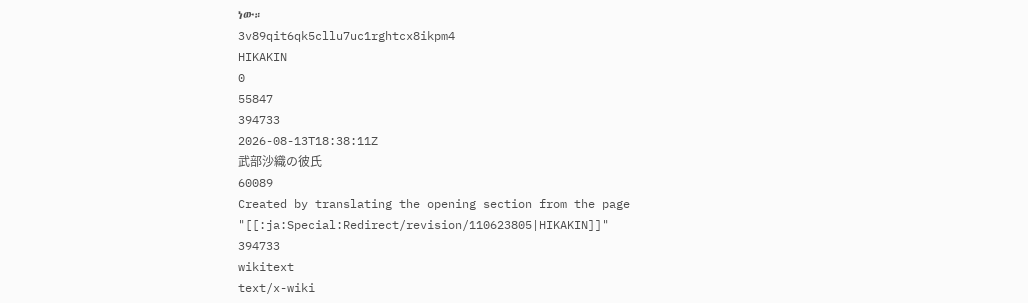ነው።
3v89qit6qk5cllu7uc1rghtcx8ikpm4
HIKAKIN
0
55847
394733
2026-08-13T18:38:11Z
武部沙織の彼氏
60089
Created by translating the opening section from the page "[[:ja:Special:Redirect/revision/110623805|HIKAKIN]]"
394733
wikitext
text/x-wiki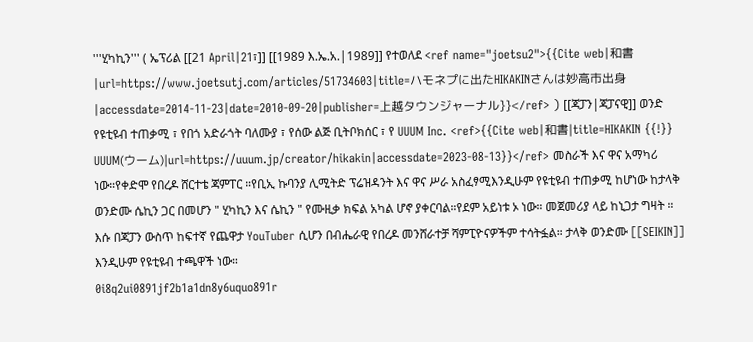'''ሂካኪን''' ( ኤፕሪል [[21 April|21፣]] [[1989 እ.ኤ.አ.|1989]] የተወለደ <ref name="joetsu2">{{Cite web|和書|url=https://www.joetsutj.com/articles/51734603|title=ハモネプに出たHIKAKINさんは妙高市出身|accessdate=2014-11-23|date=2010-09-20|publisher=上越タウンジャーナル}}</ref> ) [[ጃፓን|ጃፓናዊ]] ወንድ የዩቲዩብ ተጠቃሚ ፣ የበጎ አድራጎት ባለሙያ ፣ የሰው ልጅ ቢትቦክሰር ፣ የ UUUM Inc. <ref>{{Cite web|和書|title=HIKAKIN {{!}} UUUM(ウーム)|url=https://uuum.jp/creator/hikakin|accessdate=2023-08-13}}</ref> መስራች እና ዋና አማካሪ ነው።የቀድሞ የበረዶ ሸርተቴ ጃምፐር ።የቢኢ ኩባንያ ሊሚትድ ፕሬዝዳንት እና ዋና ሥራ አስፈፃሚእንዲሁም የዩቲዩብ ተጠቃሚ ከሆነው ከታላቅ ወንድሙ ሴኪን ጋር በመሆን " ሂካኪን እና ሴኪን " የሙዚቃ ክፍል አካል ሆኖ ያቀርባል።የደም አይነቱ ኦ ነው። መጀመሪያ ላይ ከኒጋታ ግዛት ።
እሱ በጃፓን ውስጥ ከፍተኛ የጨዋታ YouTuber ሲሆን በብሔራዊ የበረዶ መንሸራተቻ ሻምፒዮናዎችም ተሳትፏል። ታላቅ ወንድሙ [[SEIKIN]] እንዲሁም የዩቲዩብ ተጫዋች ነው።
0i8q2ui0891jf2b1a1dn8y6uquo891r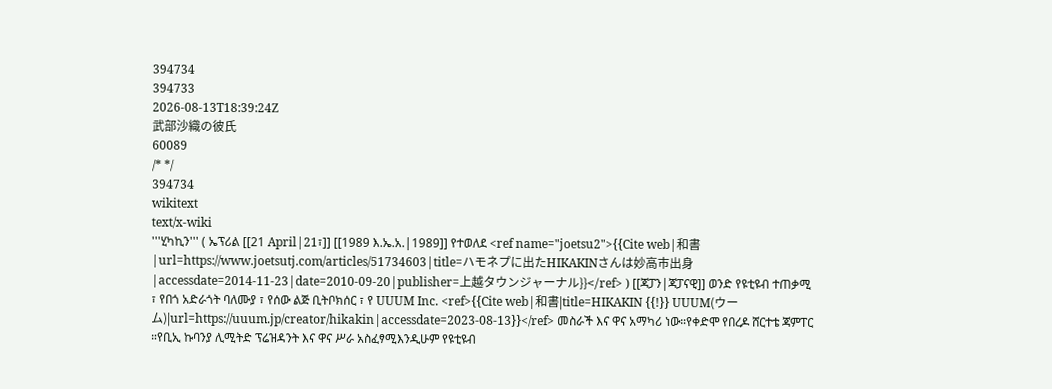394734
394733
2026-08-13T18:39:24Z
武部沙織の彼氏
60089
/* */
394734
wikitext
text/x-wiki
'''ሂካኪን''' ( ኤፕሪል [[21 April|21፣]] [[1989 እ.ኤ.አ.|1989]] የተወለደ <ref name="joetsu2">{{Cite web|和書|url=https://www.joetsutj.com/articles/51734603|title=ハモネプに出たHIKAKINさんは妙高市出身|accessdate=2014-11-23|date=2010-09-20|publisher=上越タウンジャーナル}}</ref> ) [[ጃፓን|ጃፓናዊ]] ወንድ የዩቲዩብ ተጠቃሚ ፣ የበጎ አድራጎት ባለሙያ ፣ የሰው ልጅ ቢትቦክሰር ፣ የ UUUM Inc. <ref>{{Cite web|和書|title=HIKAKIN {{!}} UUUM(ウーム)|url=https://uuum.jp/creator/hikakin|accessdate=2023-08-13}}</ref> መስራች እና ዋና አማካሪ ነው።የቀድሞ የበረዶ ሸርተቴ ጃምፐር ።የቢኢ ኩባንያ ሊሚትድ ፕሬዝዳንት እና ዋና ሥራ አስፈፃሚእንዲሁም የዩቲዩብ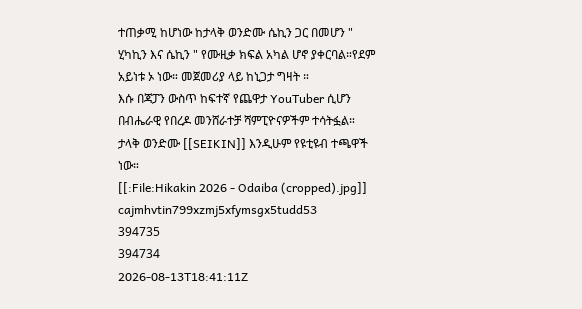ተጠቃሚ ከሆነው ከታላቅ ወንድሙ ሴኪን ጋር በመሆን " ሂካኪን እና ሴኪን " የሙዚቃ ክፍል አካል ሆኖ ያቀርባል።የደም አይነቱ ኦ ነው። መጀመሪያ ላይ ከኒጋታ ግዛት ።
እሱ በጃፓን ውስጥ ከፍተኛ የጨዋታ YouTuber ሲሆን በብሔራዊ የበረዶ መንሸራተቻ ሻምፒዮናዎችም ተሳትፏል። ታላቅ ወንድሙ [[SEIKIN]] እንዲሁም የዩቲዩብ ተጫዋች ነው።
[[:File:Hikakin 2026 - Odaiba (cropped).jpg]]
cajmhvtin799xzmj5xfymsgx5tudd53
394735
394734
2026-08-13T18:41:11Z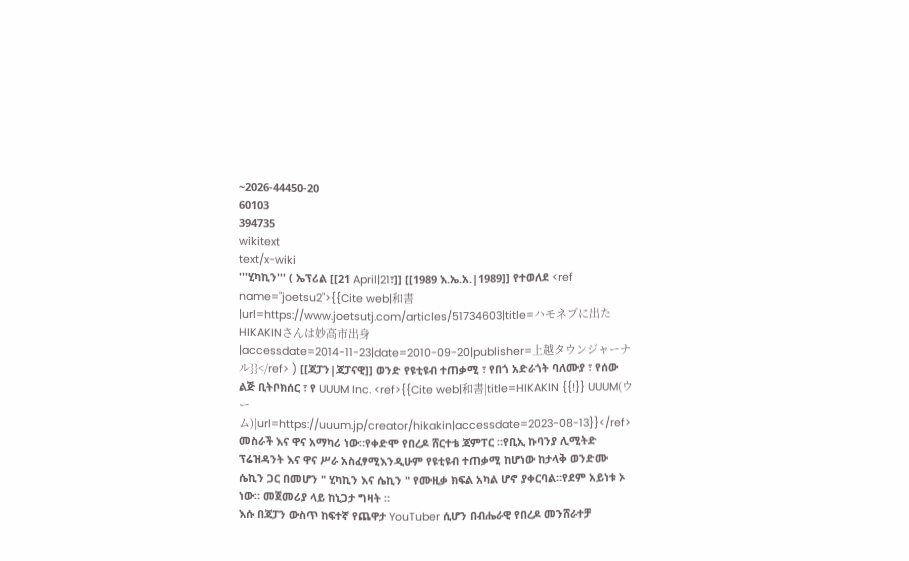~2026-44450-20
60103
394735
wikitext
text/x-wiki
'''ሂካኪን''' ( ኤፕሪል [[21 April|21፣]] [[1989 እ.ኤ.አ.|1989]] የተወለደ <ref name="joetsu2">{{Cite web|和書|url=https://www.joetsutj.com/articles/51734603|title=ハモネプに出たHIKAKINさんは妙高市出身|accessdate=2014-11-23|date=2010-09-20|publisher=上越タウンジャーナル}}</ref> ) [[ጃፓን|ጃፓናዊ]] ወንድ የዩቲዩብ ተጠቃሚ ፣ የበጎ አድራጎት ባለሙያ ፣ የሰው ልጅ ቢትቦክሰር ፣ የ UUUM Inc. <ref>{{Cite web|和書|title=HIKAKIN {{!}} UUUM(ウーム)|url=https://uuum.jp/creator/hikakin|accessdate=2023-08-13}}</ref> መስራች እና ዋና አማካሪ ነው።የቀድሞ የበረዶ ሸርተቴ ጃምፐር ።የቢኢ ኩባንያ ሊሚትድ ፕሬዝዳንት እና ዋና ሥራ አስፈፃሚእንዲሁም የዩቲዩብ ተጠቃሚ ከሆነው ከታላቅ ወንድሙ ሴኪን ጋር በመሆን " ሂካኪን እና ሴኪን " የሙዚቃ ክፍል አካል ሆኖ ያቀርባል።የደም አይነቱ ኦ ነው። መጀመሪያ ላይ ከኒጋታ ግዛት ።
እሱ በጃፓን ውስጥ ከፍተኛ የጨዋታ YouTuber ሲሆን በብሔራዊ የበረዶ መንሸራተቻ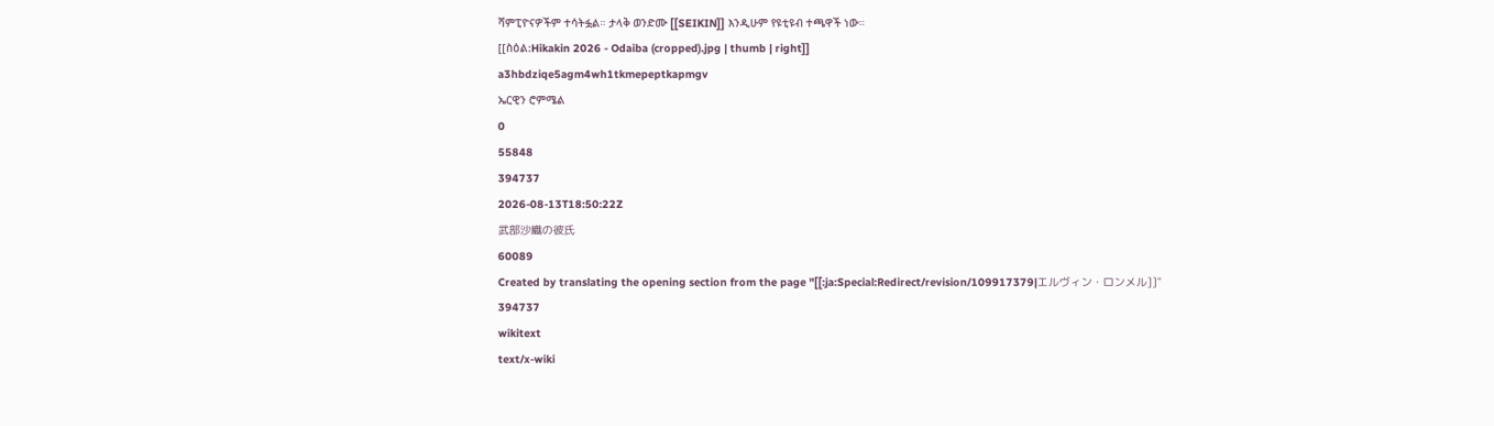ሻምፒዮናዎችም ተሳትፏል። ታላቅ ወንድሙ [[SEIKIN]] እንዲሁም የዩቲዩብ ተጫዋች ነው።
[[ስዕል:Hikakin 2026 - Odaiba (cropped).jpg | thumb | right]]
a3hbdziqe5agm4wh1tkmepeptkapmgv
ኤርዊን ሮምሜል
0
55848
394737
2026-08-13T18:50:22Z
武部沙織の彼氏
60089
Created by translating the opening section from the page "[[:ja:Special:Redirect/revision/109917379|エルヴィン・ロンメル]]"
394737
wikitext
text/x-wiki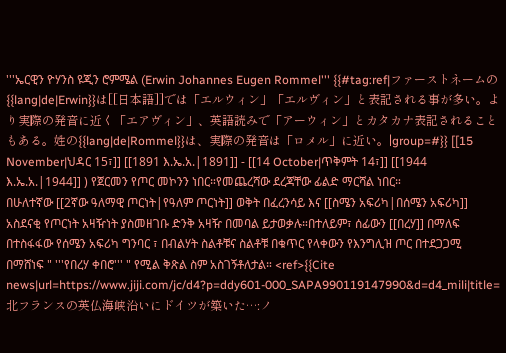'''ኤርዊን ዮሃንስ ዩጂን ሮምሜል (Erwin Johannes Eugen Rommel''' {{#tag:ref|ファーストネームの{{lang|de|Erwin}}は[[日本語]]では「エルウィン」「エルヴィン」と表記される事が多い。より実際の発音に近く「エアヴィン」、英語読みで「アーウィン」とカタカナ表記されることもある。姓の{{lang|de|Rommel}}は、実際の発音は「ロメル」に近い。|group=#}} [[15 November|ህዳር 15፣]] [[1891 እ.ኤ.አ.|1891]] - [[14 October|ጥቅምት 14፣]] [[1944 እ.ኤ.አ.|1944]] ) የጀርመን የጦር መኮንን ነበር።የመጨረሻው ደረጃቸው ፊልድ ማርሻል ነበር።
በሁለተኛው [[2ኛው ዓለማዊ ጦርነት|የዓለም ጦርነት]] ወቅት በፈረንሳይ እና [[ስሜን አፍሪካ|በሰሜን አፍሪካ]] አስደናቂ የጦርነት አዛዥነት ያስመዘገቡ ድንቅ አዛዥ በመባል ይታወቃሉ።በተለይም፣ ሰፊውን [[በረሃ]] በማለፍ በተስፋፋው የሰሜን አፍሪካ ግንባር ፣ በብልሃት ስልቶቹና ስልቶቹ በቁጥር የላቀውን የእንግሊዝ ጦር በተደጋጋሚ በማሸነፍ " '''የበረሃ ቀበሮ''' " የሚል ቅጽል ስም አስገኝቶለታል። <ref>{{Cite news|url=https://www.jiji.com/jc/d4?p=ddy601-000_SAPA990119147990&d=d4_mili|title=北フランスの英仏海峡沿いにドイツが築いた…:ノ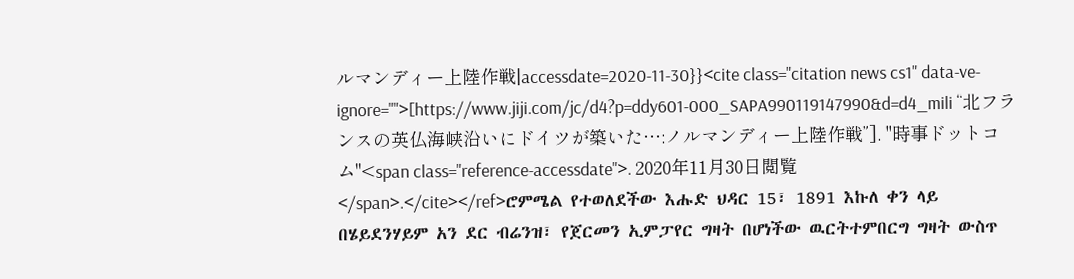ルマンディー上陸作戦|accessdate=2020-11-30}}<cite class="citation news cs1" data-ve-ignore="">[https://www.jiji.com/jc/d4?p=ddy601-000_SAPA990119147990&d=d4_mili “北フランスの英仏海峡沿いにドイツが築いた…:ノルマンディー上陸作戦”]. ''時事ドットコム''<span class="reference-accessdate">. 2020年11月30日閲覧</span>.</cite></ref>ሮምሜል የተወለደችው እሑድ ህዳር 15፣ 1891 እኩለ ቀን ላይ በሄይደንሃይም አን ደር ብሬንዝ፣ የጀርመን ኢምፓየር ግዛት በሆነችው ዉርትተምበርግ ግዛት ውስጥ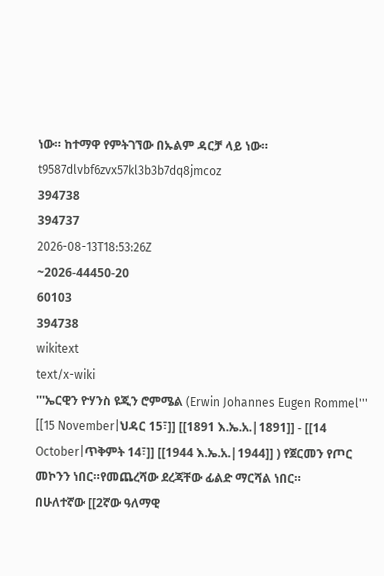ነው። ከተማዋ የምትገኘው በኡልም ዳርቻ ላይ ነው።
t9587dlvbf6zvx57kl3b3b7dq8jmcoz
394738
394737
2026-08-13T18:53:26Z
~2026-44450-20
60103
394738
wikitext
text/x-wiki
'''ኤርዊን ዮሃንስ ዩጂን ሮምሜል (Erwin Johannes Eugen Rommel''' [[15 November|ህዳር 15፣]] [[1891 እ.ኤ.አ.|1891]] - [[14 October|ጥቅምት 14፣]] [[1944 እ.ኤ.አ.|1944]] ) የጀርመን የጦር መኮንን ነበር።የመጨረሻው ደረጃቸው ፊልድ ማርሻል ነበር።
በሁለተኛው [[2ኛው ዓለማዊ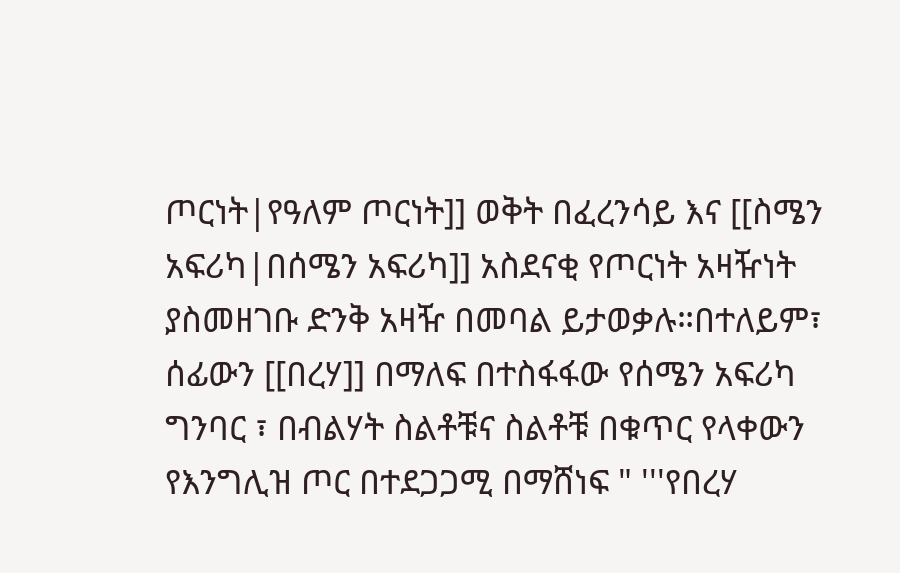ጦርነት|የዓለም ጦርነት]] ወቅት በፈረንሳይ እና [[ስሜን አፍሪካ|በሰሜን አፍሪካ]] አስደናቂ የጦርነት አዛዥነት ያስመዘገቡ ድንቅ አዛዥ በመባል ይታወቃሉ።በተለይም፣ ሰፊውን [[በረሃ]] በማለፍ በተስፋፋው የሰሜን አፍሪካ ግንባር ፣ በብልሃት ስልቶቹና ስልቶቹ በቁጥር የላቀውን የእንግሊዝ ጦር በተደጋጋሚ በማሸነፍ " '''የበረሃ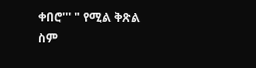ቀበሮ''' " የሚል ቅጽል ስም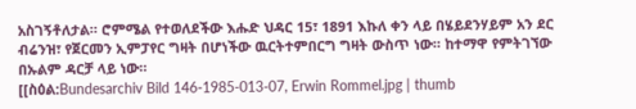አስገኝቶለታል። ሮምሜል የተወለደችው እሑድ ህዳር 15፣ 1891 እኩለ ቀን ላይ በሄይደንሃይም አን ደር ብሬንዝ፣ የጀርመን ኢምፓየር ግዛት በሆነችው ዉርትተምበርግ ግዛት ውስጥ ነው። ከተማዋ የምትገኘው በኡልም ዳርቻ ላይ ነው።
[[ስዕል:Bundesarchiv Bild 146-1985-013-07, Erwin Rommel.jpg | thumb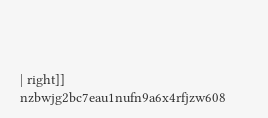| right]]
nzbwjg2bc7eau1nufn9a6x4rfjzw608